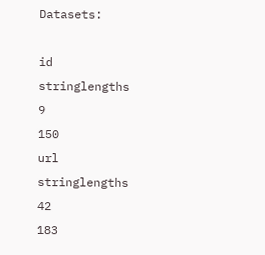Datasets:

id
stringlengths
9
150
url
stringlengths
42
183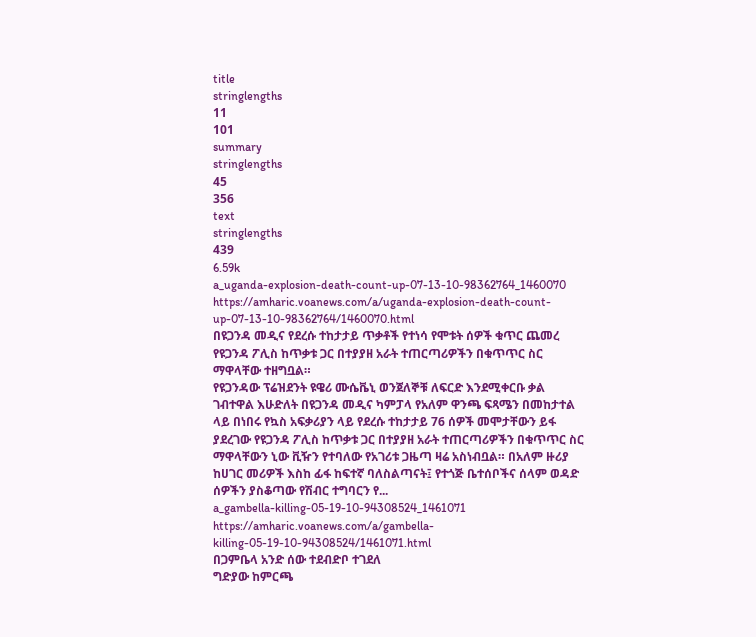title
stringlengths
11
101
summary
stringlengths
45
356
text
stringlengths
439
6.59k
a_uganda-explosion-death-count-up-07-13-10-98362764_1460070
https://amharic.voanews.com/a/uganda-explosion-death-count-up-07-13-10-98362764/1460070.html
በዩጋንዳ መዲና የደረሱ ተከታታይ ጥቃቶች የተነሳ የሞቱት ሰዎች ቁጥር ጨመረ
የዩጋንዳ ፖሊስ ከጥቃቱ ጋር በተያያዘ አራት ተጠርጣሪዎችን በቁጥጥር ስር ማዋላቸው ተዘግቧል።
የዩጋንዳው ፕሬዝደንት ዩዌሪ ሙሴቬኒ ወንጀለኞቹ ለፍርድ እንደሚቀርቡ ቃል ገብተዋል እሁድለት በዩጋንዳ መዲና ካምፓላ የአለም ዋንጫ ፍጻሜን በመከታተል ላይ በነበሩ የኳስ አፍቃሪያን ላይ የደረሱ ተከታታይ 76 ሰዎች መሞታቸውን ይፋ ያደረገው የዩጋንዳ ፖሊስ ከጥቃቱ ጋር በተያያዘ አራት ተጠርጣሪዎችን በቁጥጥር ስር ማዋላቸውን ኒው ቪዥን የተባለው የአገሪቱ ጋዜጣ ዛሬ አስነብቧል። በአለም ዙሪያ ከሀገር መሪዎች እስከ ፊፋ ከፍተኛ ባለስልጣናት፤ የተጎጅ ቤተሰቦችና ሰላም ወዳድ ሰዎችን ያስቆጣው የሽብር ተግባርን የ...
a_gambella-killing-05-19-10-94308524_1461071
https://amharic.voanews.com/a/gambella-killing-05-19-10-94308524/1461071.html
በጋምቤላ አንድ ሰው ተደብድቦ ተገደለ
ግድያው ከምርጫ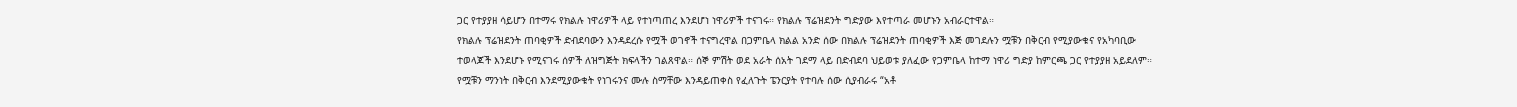ጋር የተያያዘ ሳይሆን በተማሩ የክልሉ ነዋሪዎች ላይ የተነጣጠረ እንደሆነ ነዋሪዎች ተናገሩ። የክልሉ ፕሬዝደንት ግድያው እየተጣራ መሆኑን አብራርተዋል።
የክልሉ ፕሬዝደንት ጠባቂዎች ድብደባውን እንዳደረሱ የሟች ወገኖች ተናግረዋል በጋምቤላ ክልል አንድ ሰው በክልሉ ፕሬዝደንት ጠባቂዎች እጅ መገደሉን ሟቹን በቅርብ የሚያውቁና የአካባቢው ተወላጆች እንደሆኑ የሚናገሩ ሰዎች ለዝግጅት ክፍላችን ገልጸዋል። ሰኞ ምሽት ወደ አራት ሰአት ገደማ ላይ በድብደባ ህይወቱ ያለፈው የጋምቤላ ከተማ ነዋሪ ግድያ ከምርጫ ጋር የተያያዘ አይደለም። የሟቹን ማንነት በቅርብ እንደሚያውቁት የነገሩንና ሙሉ ስማቸው እንዳይጠቀስ የፈለጉት ፔንርያት የተባሉ ሰው ሲያብራሩ “አቶ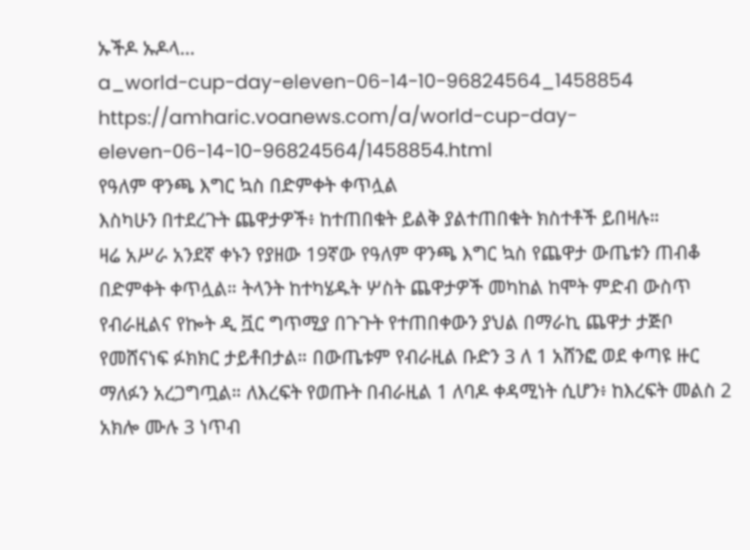ኡችዶ ኡዶላ...
a_world-cup-day-eleven-06-14-10-96824564_1458854
https://amharic.voanews.com/a/world-cup-day-eleven-06-14-10-96824564/1458854.html
የዓለም ዋንጫ እግር ኳስ በድምቀት ቀጥሏል
እስካሁን በተደረጉት ጨዋታዎች፥ ከተጠበቁት ይልቅ ያልተጠበቁት ክስተቶች ይበዛሉ።
ዛሬ አሥራ አንደኛ ቀኑን የያዘው 19ኛው የዓለም ዋንጫ እግር ኳስ የጨዋታ ውጤቱን ጠብቆ በድምቀት ቀጥሏል። ትላንት ከተካሄዱት ሦስት ጨዋታዎች መካከል ከሞት ምድብ ውስጥ የብራዚልና የኰት ዲ ቯር ግጥሚያ በጉጉት የተጠበቀውን ያህል በማራኪ ጨዋታ ታጅቦ የመሸናነፍ ፉክክር ታይቶበታል። በውጤቱም የብራዚል ቡድን 3 ለ 1 አሸንፎ ወደ ቀጣዩ ዙር ማለፉን አረጋግጧል። ለእረፍት የወጡት በብራዚል 1 ለባዶ ቀዳሚነት ሲሆን፥ ከእረፍት መልስ 2 አክሎ ሙሉ 3 ነጥብ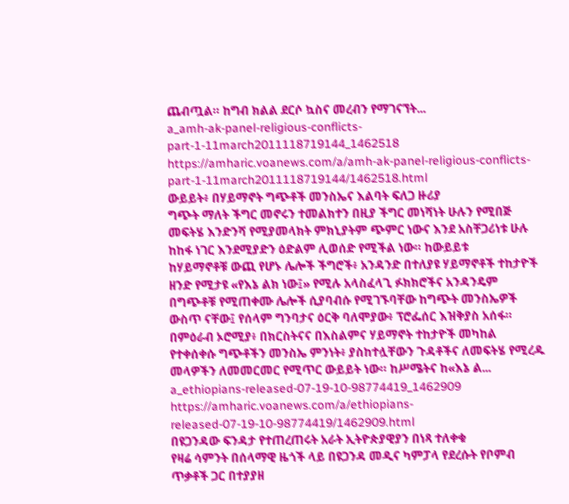ጨብጧል። ከግብ ክልል ደርሶ ኳስና መረብን የማገናኘት...
a_amh-ak-panel-religious-conflicts-part-1-11march2011118719144_1462518
https://amharic.voanews.com/a/amh-ak-panel-religious-conflicts-part-1-11march2011118719144/1462518.html
ውይይት፥ በሃይማኖት ግጭቶች መንስኤና እልባት ፍለጋ ዙሪያ
ግጭት ማለት ችግር መኖሩን ተመልክተን በዚያ ችግር መነሻነት ሁሉን የሚበጅ መፍትሄ እንድንሻ የሚያመላክት ምክኒያትም ጭምር ነውና እንደ አስቸጋሪነቱ ሁሉ ከከፋ ነገር እንደሚያድን ዕድልም ሊወሰድ የሚችል ነው። ከውይይቱ
ከሃይማኖቶቹ ውጪ የሆኑ ሌሎች ችግሮች፥ አንዳንድ በተለያዩ ሃይማኖቶች ተከታዮች ዘንድ የሚታዩ «የእኔ ልክ ነው፤» የሚሉ አላስፈላጊ ፉክክሮችና አንዳንዴም በግጭቶቹ የሚጠቀሙ ሌሎች ሲያባብሱ የሚገኙባቸው ከግጭት መንስኤዎች ውስጥ ናቸው፤ የሰላም ግንባታና ዕርቅ ባለሞያው፥ ፕሮፌሰር እዝቅያስ አሰፋ። በምዕራብ ኦሮሚያ፥ በክርስትናና በእስልምና ሃይማኖት ተከታዮች መካከል የተቀሰቀሱ ግጭቶችን መንስኤ ምንነት፥ ያስከተሏቸውን ጉዳቶችና ለመፍትሄ የሚረዱ መላዎችን ለመመርመር የሚጥር ውይይት ነው። ከሥሜትና ከ«እኔ ል...
a_ethiopians-released-07-19-10-98774419_1462909
https://amharic.voanews.com/a/ethiopians-released-07-19-10-98774419/1462909.html
በዩጋንዳው ፍንዳታ የተጠረጠሩት አራት ኢትዮጵያዊያን በነጻ ተለቀቁ
የዛሬ ሳምንት በሰላማዊ ዜጎች ላይ በዩጋንዳ መዲና ካምፓላ የደረሱት የቦምብ ጥቃቶች ጋር በተያያዘ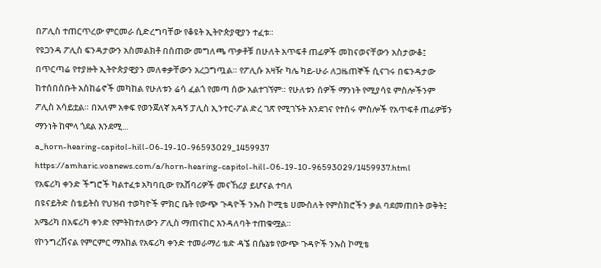በፖሊስ ተጠርጥረው ምርመራ ሲድረግባቸው የቆዩት ኢትዮጵያዊያን ተፈቱ።
የዩጋንዳ ፖሊስ ፍንዳታውን አስመልክቶ በሰጠው መግለጫ ጥቃቶቹ በሁለት አጥፍቶ ጠፊዎች መከናወናቸውን አስታውቆ፤ በጥርጣሬ የተያዙት ኢትዮጵያዊያን መለቀቃቸውን አረጋግጧል። የፖሊሱ አዛዥ ካሌ ካይ-ሁራ ለጋዜጠኞች ሲናገሩ በፍንዳታው ከተሰበሰቡት አስከሬኖች መካከል የሁለቱን ሬሳ ፈልጎ የመጣ ሰው አልተገኘም። የሁለቱን ሰዎች ማንነት የሚያሳዩ ምስሎችንም ፖሊስ አሳይቷል። በአለም አቀፍ የወንጀለኛ አዳኝ ፓሊስ ኢንተር-ፖል ድረ ገጽ የሚገኙት እንደገና የተሰሩ ምስሎች የአጥፍቶ ጠፊዎቹን ማንነት ከሞላ ጎደል እንደሚ...
a_horn-hearing-capitol-hill-06-19-10-96593029_1459937
https://amharic.voanews.com/a/horn-hearing-capitol-hill-06-19-10-96593029/1459937.html
የአፍሪካ ቀንድ ችግሮች ካልተፈቱ አካባቢው የአሸባሪዎች መናኸሪያ ይሆናል ተባለ
በዩናይትድ ስቴይትስ የህዝብ ተወካዮች ምክር ቤት የውጭ ጉዳዮች ንኡስ ኮሚቴ ሀሙስለት የምስክሮችን ቃል ባደመጠበት ወቅት፤ አሜሪካ በአፍሪካ ቀንድ የምትከተለውን ፖሊስ ማጠናከር እንዳለባት ተጠቁሟል።
የኮንግረሽናል የምርምር ማእከል የአፍሪካ ቀንድ ተመራማሪ ቴድ ዳኜ በሴኔቱ የውጭ ጉዳዮች ንኡስ ኮሚቴ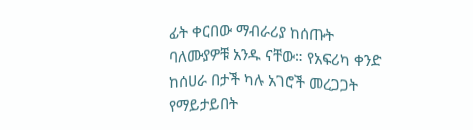ፊት ቀርበው ማብራሪያ ከሰጡት ባለሙያዎቹ አንዱ ናቸው። የአፍሪካ ቀንድ ከሰሀራ በታች ካሉ አገሮች መረጋጋት የማይታይበት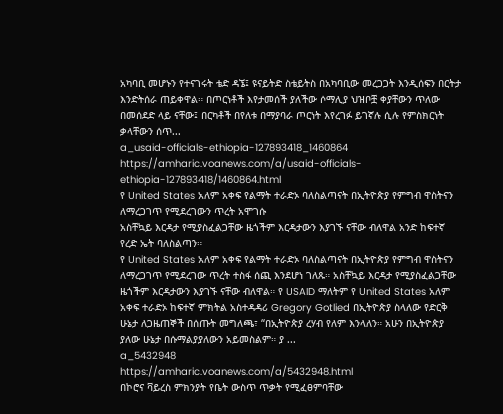አካባቢ መሆኑን የተናገሩት ቴድ ዳኜ፤ ዩናይትድ ስቴይትስ በአካባቢው መረጋጋት እንዲሰፍን በርትታ እንድትሰራ ጠይቀዋል። በጦርነቶች እየታመሰች ያለችው ሶማሊያ ህዝቦቿ ቀያቸውን ጥለው በመሰደድ ላይ ናቸው፤ በርካቶች በየለቱ በማያባራ ጦርነት እየረገፉ ይገኛሉ ሲሉ የምስክርነት ቃላቸውን ሰጥ...
a_usaid-officials-ethiopia-127893418_1460864
https://amharic.voanews.com/a/usaid-officials-ethiopia-127893418/1460864.html
የ United States አለም አቀፍ የልማት ተራድኦ ባለስልጣናት በኢትዮጵያ የምግብ ዋስትናን ለማረጋገጥ የሚደረገውን ጥረት አሞገሱ
አስቸኳይ እርዳታ የሚያስፈልጋቸው ዜጎችም እርዳታውን እያገኙ ናቸው ብለዋል አንድ ከፍተኛ የረድ ኤት ባለስልጣን።
የ United States አለም አቀፍ የልማት ተራድኦ ባለስልጣናት በኢትዮጵያ የምግብ ዋስትናን ለማረጋገጥ የሚደረገው ጥረት ተስፋ ሰጪ እንደሆነ ገለጹ። አስቸኳይ እርዳታ የሚያስፈልጋቸው ዜጎችም እርዳታውን እያገኙ ናቸው ብለዋል። የ USAID ማለትም የ United States አለም አቀፍ ተራድኦ ከፍተኛ ምክትል አስተዳዳሪ Gregory Gotlied በኢትዮጵያ ስላለው የድርቅ ሁኔታ ለጋዜጠኞች በሰጡት መግለጫ፣ “በኢትዮጵያ ረሃብ የለም እንላለን። አሁን በኢትዮጵያ ያለው ሁኔታ በሱማልያያለውን አይመስልም። ያ ...
a_5432948
https://amharic.voanews.com/a/5432948.html
በኮሮና ቫይረስ ምክንያት የቤት ውስጥ ጥቃት የሚፈፀምባቸው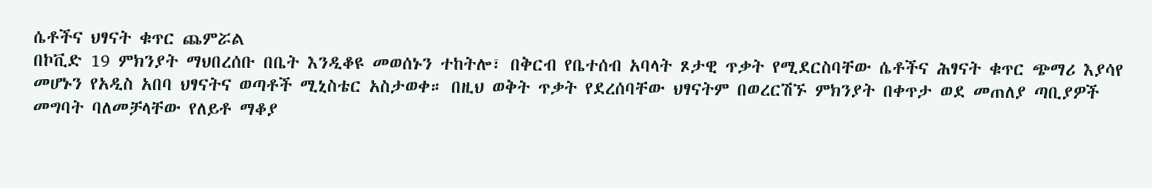ሴቶችና ህፃናት ቁጥር ጨምሯል
በኮቪድ 19 ምክንያት ማህበረሰቡ በቤት እንዲቆዩ መወሰኑን ተከትሎ፣ በቅርብ የቤተሰብ አባላት ጾታዊ ጥቃት የሚደርስባቸው ሴቶችና ሕፃናት ቁጥር ጭማሪ እያሳየ መሆኑን የአዲስ አበባ ህፃናትና ወጣቶች ሚኒስቴር አስታወቀ። በዚህ ወቅት ጥቃት የደረሰባቸው ህፃናትም በወረርሽኙ ምክንያት በቀጥታ ወደ መጠለያ ጣቢያዎች መግባት ባለመቻላቸው የለይቶ ማቆያ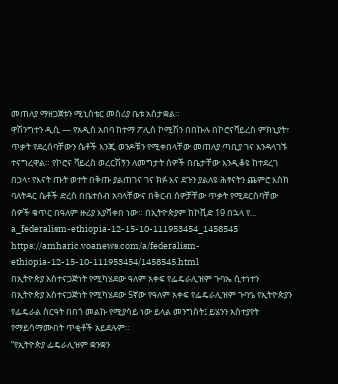መጠለያ ማዘጋጀቱን ሚኒስቴር መስሪያ ቤቱ አስታቋል።
ዋሽንግተን ዲሲ — የአዲስ አበባ ከተማ ፖሊስ ኮሚሽን በበኩሉ በኮሮናቫይረስ ምክኒያት፣ ጥቃት የደረሰባቸውን ሴቶች እንጂ ወንዶቹን የሚቀበላቸው መጠለያ ጣቢያ ገና እንዳላገኙ ተናግረዋል። የኮሮና ቫይረስ ወረርሽኝን ለመግታት ሰዎች በቤታቸው እንዲቆዩ ከተደረገ በኃላ፣ የእናት ጡት ወተት በቅጡ ያልጠገና ገና ክፉ እና ደጉን ያልለዩ ሕፃናትን ጨምሮ እስከ ባለትዳር ሴቶች ድረስ በቤተሰብ አባላቸውና በቅርብ ሰዎቻቸው ጥቃት የሚደርስባቸው ሰዎች ቁጥር በዓለም ዙሪያ እያሻቀበ ነው። በኢትዮጵያም ከኮቪድ 19 በኋላ የ...
a_federalism-ethiopia-12-15-10-111953454_1458545
https://amharic.voanews.com/a/federalism-ethiopia-12-15-10-111953454/1458545.html
በኢትዮጵያ አስተናጋጅነት የሚካሄደው ዓለም አቀፍ የፌዴራሊዝም ጉባኤ ሲተነተን
በኢትዮጵያ አስተናጋጅነት የሚካሄደው 5ኛው የዓለም አቀፍ የፌዴራሊዝም ጉባዔ የኢትዮጵያን የፌዴራል ስርዓት በበጎ መልኩ የሚያሳይ ነው ይላል መንግስት፤ ይሄንን አስተያየት የማይሳማሙበት ጥቂቶች አይደሉም።
“የኢትዮጵያ ፌዴራሊዝም ቋንቋን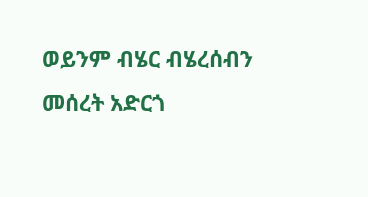ወይንም ብሄር ብሄረሰብን መሰረት አድርጎ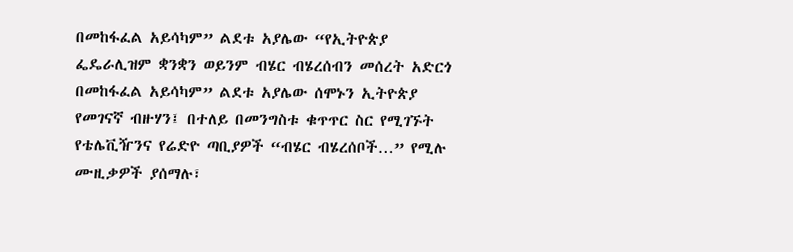በመከፋፈል አይሳካም” ልደቱ አያሌው “የኢትዮጵያ ፌዴራሊዝም ቋንቋን ወይንም ብሄር ብሄረሰብን መሰረት አድርጎ በመከፋፈል አይሳካም” ልደቱ አያሌው ሰሞኑን ኢትዮጵያ የመገናኛ ብዙሃን፤ በተለይ በመንግስቱ ቁጥጥር ስር የሚገኙት የቴሌቪዥንና የሬድዮ ጣቢያዎች “ብሄር ብሄረሰቦች…” የሚሉ ሙዚቃዎች ያሰማሉ፣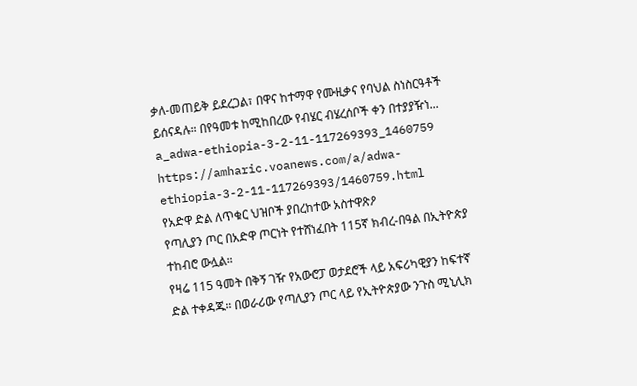ቃለ-መጠይቅ ይደረጋል፣ በዋና ከተማዋ የሙዚቃና የባህል ስነስርዓቶች ይሰናዳሉ። በየዓመቱ ከሚከበረው የብሄር ብሄረሰቦች ቀን በተያያዥነ...
a_adwa-ethiopia-3-2-11-117269393_1460759
https://amharic.voanews.com/a/adwa-ethiopia-3-2-11-117269393/1460759.html
የአድዋ ድል ለጥቁር ህዝቦች ያበረከተው አስተዋጽዖ
የጣሊያን ጦር በአድዋ ጦርነት የተሸነፈበት 115ኛ ክብረ-በዓል በኢትዮጵያ ተከብሮ ውሏል።
የዛሬ 115 ዓመት በቅኝ ገዥ የአውሮፓ ወታደሮች ላይ አፍሪካዊያን ከፍተኛ ድል ተቀዳጁ። በወራሪው የጣሊያን ጦር ላይ የኢትዮጵያው ንጉስ ሚኒሊክ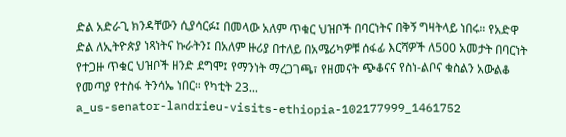ድል አድራጊ ክንዳቸውን ሲያሳርፉ፤ በመላው አለም ጥቁር ህዝቦች በባርነትና በቅኝ ግዛትላይ ነበሩ። የአድዋ ድል ለኢትዮጵያ ነጻነትና ኩራትን፤ በአለም ዙሪያ በተለይ በአሜሪካዎቹ ሰፋፊ እርሻዎች ለ500 አመታት በባርነት የተጋዙ ጥቁር ህዝቦች ዘንድ ደግሞ፤ የማንነት ማረጋገጫ፣ የዘመናት ጭቆናና የስነ-ልቦና ቁስልን አውልቆ የመጣያ የተስፋ ትንሳኤ ነበር። የካቲት 23...
a_us-senator-landrieu-visits-ethiopia-102177999_1461752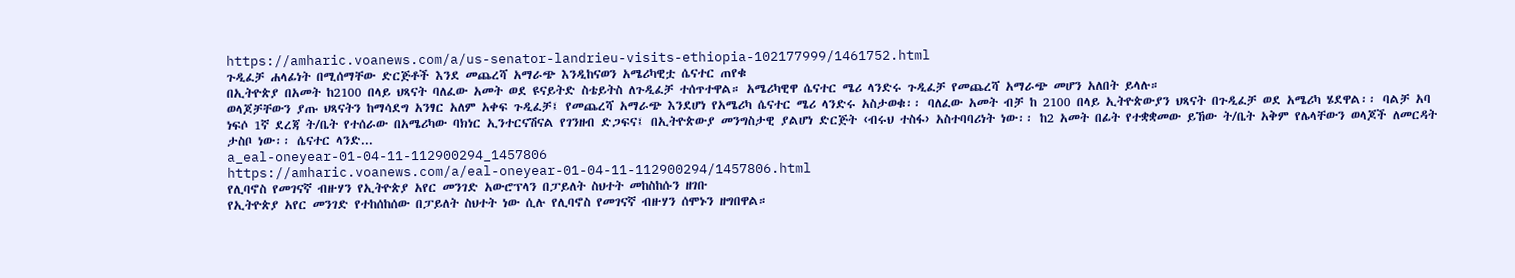https://amharic.voanews.com/a/us-senator-landrieu-visits-ethiopia-102177999/1461752.html
ጉዲፈቻ ሐላፊነት በሚሰማቸው ድርጅቶች እንደ መጨረሻ አማራጭ እንዲከናወን አሜሪካዊቷ ሴናተር ጠየቁ
በኢትዮጵያ በአመት ከ2100 በላይ ህጻናት ባለፈው አመት ወደ ዩናይትድ ስቴይትስ ለጉዲፈቻ ተሰጥተዋል። አሜሪካዊዋ ሴናተር ሜሪ ላንድሩ ጉዲፈቻ የመጨረሻ አማራጭ መሆን አለበት ይላሉ።
ወላጆቻቸውን ያጡ ህጻናትን ከማሳደግ አንፃር አለም አቀፍ ጉዲፈቻ፤ የመጨረሻ አማራጭ እንደሆነ የአሜሪካ ሴናተር ሜሪ ላንድሩ አስታወቁ፡፡ ባለፈው አመት ብቻ ከ 2100 በላይ ኢትዮጵውያን ህጻናት በጉዲፈቻ ወደ አሜሪካ ሄደዋል፡፡ ባልቻ አባ ነፍሶ 1ኛ ደረጃ ት/ቤት የተሰራው በአሜሪካው ባክነር ኢንተርናሽናል የገንዘብ ድጋፍና፤ በኢትዮጵውያ መንግስታዊ ያልሆነ ድርጅት ‹ብሩህ ተስፋ› አስተባባሪነት ነው፡፡ ከ2 አመት በፊት የተቋቋመው ይኸው ት/ቤት አቅም የሌላቸውን ወላጆች ለመርዳት ታስቦ ነው፡፡ ሴናተር ላንድ...
a_eal-oneyear-01-04-11-112900294_1457806
https://amharic.voanews.com/a/eal-oneyear-01-04-11-112900294/1457806.html
የሊባኖስ የመገናኛ ብዙሃን የኢትዮጵያ አየር መንገድ አውሮፕላን በፓይለት ስህተት መከስከሱን ዘገቡ
የኢትዮጵያ አየር መንገድ የተከሰከሰው በፓይለት ስህተት ነው ሲሉ የሊባኖስ የመገናኛ ብዙሃን ሰሞኑን ዘግበዋል።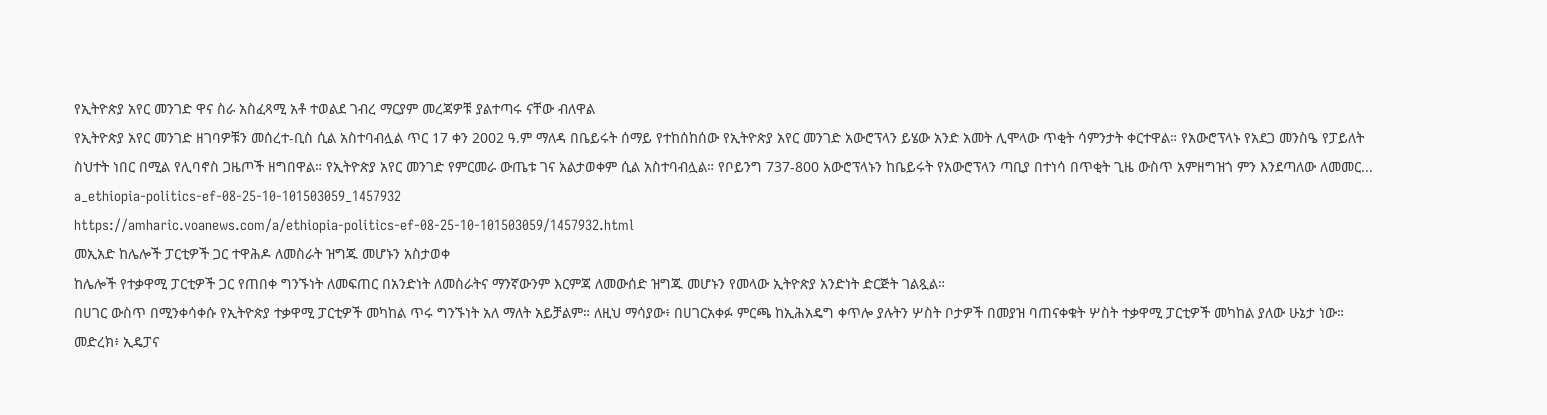የኢትዮጵያ አየር መንገድ ዋና ስራ አስፈጻሚ አቶ ተወልደ ገብረ ማርያም መረጃዎቹ ያልተጣሩ ናቸው ብለዋል
የኢትዮጵያ አየር መንገድ ዘገባዎቹን መሰረተ-ቢስ ሲል አስተባብሏል ጥር 17 ቀን 2002 ዓ.ም ማለዳ በቤይሩት ሰማይ የተከሰከሰው የኢትዮጵያ አየር መንገድ አውሮፕላን ይሄው አንድ አመት ሊሞላው ጥቂት ሳምንታት ቀርተዋል። የአውሮፕላኑ የአደጋ መንስዔ የፓይለት ስህተት ነበር በሚል የሊባኖስ ጋዜጦች ዘግበዋል። የኢትዮጵያ አየር መንገድ የምርመራ ውጤቱ ገና አልታወቀም ሲል አስተባብሏል። የቦይንግ 737-800 አውሮፕላኑን ከቤይሩት የአውሮፕላን ጣቢያ በተነሳ በጥቂት ጊዜ ውስጥ አምዘግዝጎ ምን እንደጣለው ለመመር...
a_ethiopia-politics-ef-08-25-10-101503059_1457932
https://amharic.voanews.com/a/ethiopia-politics-ef-08-25-10-101503059/1457932.html
መኢአድ ከሌሎች ፓርቲዎች ጋር ተዋሕዶ ለመስራት ዝግጁ መሆኑን አስታወቀ
ከሌሎች የተቃዋሚ ፓርቲዎች ጋር የጠበቀ ግንኙነት ለመፍጠር በአንድነት ለመስራትና ማንኛውንም እርምጃ ለመውሰድ ዝግጁ መሆኑን የመላው ኢትዮጵያ አንድነት ድርጅት ገልጿል።
በሀገር ውስጥ በሚንቀሳቀሱ የኢትዮጵያ ተቃዋሚ ፓርቲዎች መካከል ጥሩ ግንኙነት አለ ማለት አይቻልም። ለዚህ ማሳያው፥ በሀገርአቀፉ ምርጫ ከኢሕአዴግ ቀጥሎ ያሉትን ሦስት ቦታዎች በመያዝ ባጠናቀቁት ሦስት ተቃዋሚ ፓርቲዎች መካከል ያለው ሁኔታ ነው። መድረክ፥ ኢዴፓና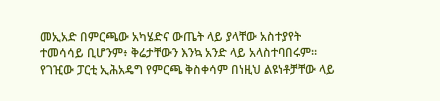መኢአድ በምርጫው አካሄድና ውጤት ላይ ያላቸው አስተያየት ተመሳሳይ ቢሆንም፥ ቅሬታቸውን እንኳ አንድ ላይ አላስተባበሩም። የገዢው ፓርቲ ኢሕአዴግ የምርጫ ቅስቀሳም በነዚህ ልዩነቶቻቸው ላይ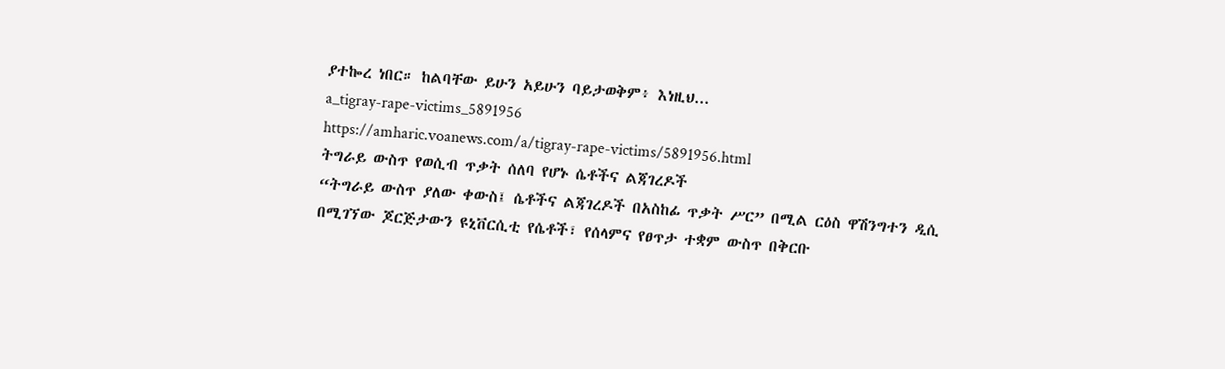ያተኰረ ነበር። ከልባቸው ይሁን አይሁን ባይታወቅም፥ እነዚህ...
a_tigray-rape-victims_5891956
https://amharic.voanews.com/a/tigray-rape-victims/5891956.html
ትግራይ ውስጥ የወሲብ ጥቃት ሰለባ የሆኑ ሴቶችና ልጃገረዶች
“ትግራይ ውስጥ ያለው ቀውስ፤ ሴቶችና ልጃገረዶች በአስከፊ ጥቃት ሥር” በሚል ርዕስ ዋሽንግተን ዲሲ በሚገኘው ጆርጅታውን ዩኒቨርሲቲ የሴቶች፣ የሰላምና የፀጥታ ተቋም ውስጥ በቅርቡ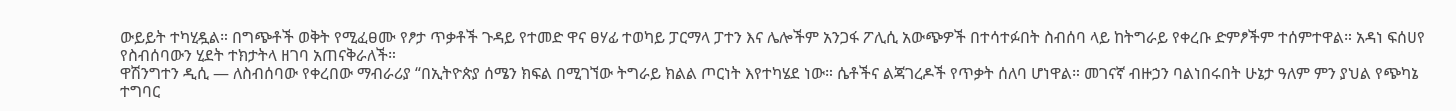ውይይት ተካሂዷል። በግጭቶች ወቅት የሚፈፀሙ የፆታ ጥቃቶች ጉዳይ የተመድ ዋና ፀሃፊ ተወካይ ፓርማላ ፓተን እና ሌሎችም አንጋፋ ፖሊሲ አውጭዎች በተሳተፉበት ስብሰባ ላይ ከትግራይ የቀረቡ ድምፆችም ተሰምተዋል። አዳነ ፍሰሀየ የስብሰባውን ሂደት ተክታትላ ዘገባ አጠናቅራለች።
ዋሽንግተን ዲሲ — ለስብሰባው የቀረበው ማብራሪያ “በኢትዮጵያ ሰሜን ክፍል በሚገኘው ትግራይ ክልል ጦርነት እየተካሄደ ነው። ሴቶችና ልጃገረዶች የጥቃት ሰለባ ሆነዋል። መገናኛ ብዙኃን ባልነበሩበት ሁኔታ ዓለም ምን ያህል የጭካኔ ተግባር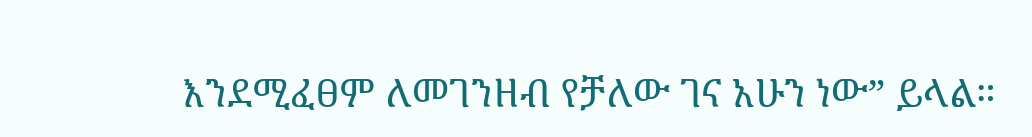እንደሚፈፀም ለመገንዘብ የቻለው ገና አሁን ነው” ይላል።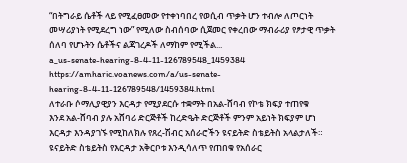“በትግራይ ሴቶች ላይ የሚፈፀመው የተቀነባበረ የወሲብ ጥቃት ሆን ተብሎ ለጦርነት መሣሪያነት የሚደረግ ነው” የሚለው ስብሰባው ሲጀመር የቀረበው ማብራሪያ የፆታዊ ጥቃት ሰለባ የሆኑትን ሴቶችና ልጃገረዶች ለማከም የሚችል...
a_us-senate-hearing-8-4-11-126789548_1459384
https://amharic.voanews.com/a/us-senate-hearing-8-4-11-126789548/1459384.html
ለተራቡ ሶማሊያዊያን እርዳታ የሚያደርሱ ተቋማት በአል-ሸባብ የኮቴ ክፍያ ተጠየቁ
እንደ አል-ሸባብ ያሉ አሸባሪ ድርጅቶች ከረድዔት ድርጅቶች ምንም አይነት ክፍያም ሆነ እርዳታ እንዳያገኙ የሚከለክሉ የጸረ-ሽብር አሰራሮችን ዩናይትድ ስቴይትስ አላልታለች።
ዩናይትድ ስቴይትስ የእርዳታ አቅርቦቱ እንዲሳለጥ የጠበቁ የአሰራር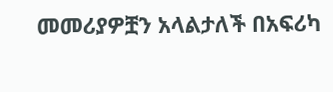መመሪያዎቿን አላልታለች በአፍሪካ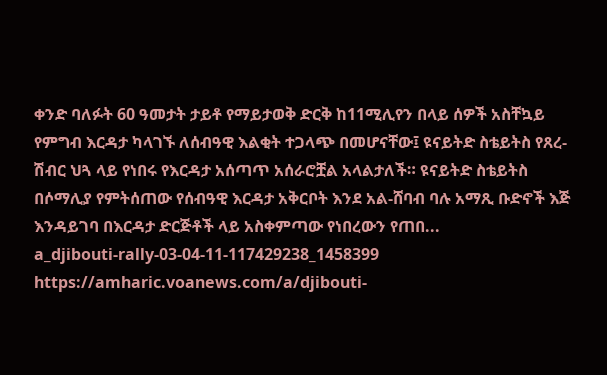ቀንድ ባለፉት 60 ዓመታት ታይቶ የማይታወቅ ድርቅ ከ11ሚሊየን በላይ ሰዎች አስቸኳይ የምግብ እርዳታ ካላገኙ ለሰብዓዊ እልቂት ተጋላጭ በመሆናቸው፤ ዩናይትድ ስቴይትስ የጸረ-ሽብር ህጓ ላይ የነበሩ የእርዳታ አሰጣጥ አሰራሮቿል አላልታለች። ዩናይትድ ስቴይትስ በሶማሊያ የምትሰጠው የሰብዓዊ እርዳታ አቅርቦት እንደ አል-ሸባብ ባሉ አማጺ ቡድኖች እጅ እንዳይገባ በእርዳታ ድርጅቶች ላይ አስቀምጣው የነበረውን የጠበ...
a_djibouti-rally-03-04-11-117429238_1458399
https://amharic.voanews.com/a/djibouti-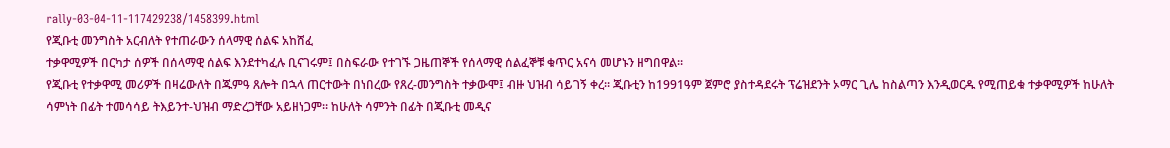rally-03-04-11-117429238/1458399.html
የጂቡቲ መንግስት አርብለት የተጠራውን ሰላማዊ ሰልፍ አከሸፈ
ተቃዋሚዎች በርካታ ሰዎች በሰላማዊ ሰልፍ እንደተካፈሉ ቢናገሩም፤ በስፍራው የተገኙ ጋዜጠኞች የሰላማዊ ሰልፈኞቹ ቁጥር አናሳ መሆኑን ዘግበዋል።
የጂቡቲ የተቃዋሚ መሪዎች በዛሬውለት በጁምዓ ጸሎት በኋላ ጠርተውት በነበረው የጸረ-መንግስት ተቃውሞ፤ ብዙ ህዝብ ሳይገኝ ቀረ። ጂቡቲን ከ1991ዓም ጀምሮ ያስተዳደሩት ፕሬዝደንት ኦማር ጊሌ ከስልጣን እንዲወርዱ የሚጠይቁ ተቃዋሚዎች ከሁለት ሳምነት በፊት ተመሳሳይ ትእይንተ-ህዝብ ማድረጋቸው አይዘነጋም። ከሁለት ሳምንት በፊት በጂቡቲ መዲና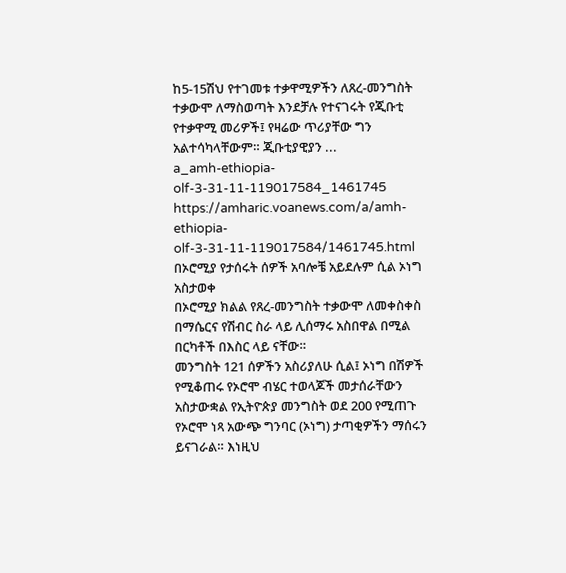ከ5-15ሽህ የተገመቱ ተቃዋሚዎችን ለጸረ-መንግስት ተቃውሞ ለማስወጣት እንደቻሉ የተናገሩት የጂቡቲ የተቃዋሚ መሪዎች፤ የዛሬው ጥሪያቸው ግን አልተሳካላቸውም። ጂቡቲያዊያን ...
a_amh-ethiopia-olf-3-31-11-119017584_1461745
https://amharic.voanews.com/a/amh-ethiopia-olf-3-31-11-119017584/1461745.html
በኦሮሚያ የታሰሩት ሰዎች አባሎቼ አይደሉም ሲል ኦነግ አስታወቀ
በኦሮሚያ ክልል የጸረ-መንግስት ተቃውሞ ለመቀስቀስ በማሴርና የሽብር ስራ ላይ ሊሰማሩ አስበዋል በሚል በርካቶች በእስር ላይ ናቸው።
መንግስት 121 ሰዎችን አስሪያለሁ ሲል፤ ኦነግ በሽዎች የሚቆጠሩ የኦሮሞ ብሄር ተወላጆች መታሰራቸውን አስታውቋል የኢትዮጵያ መንግስት ወደ 200 የሚጠጉ የኦሮሞ ነጻ አውጭ ግንባር (ኦነግ) ታጣቂዎችን ማሰሩን ይናገራል። እነዚህ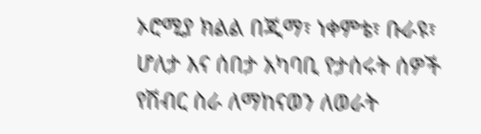ኦሮሚያ ክልል በጂማ፣ ነቀምቴ፣ ቡራዩ፣ ሆለታ እና ሰበታ አካባቢ የታሰሩት ሰዎች የሽብር ስራ ለማከናወን ለወራት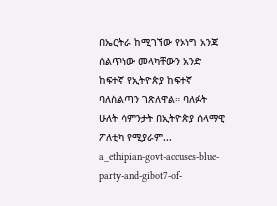በኤርትራ ከሚገኘው የኦነግ አንጃ ሰልጥነው መላካቸውን አንድ ከፍተኛ የኢትዮጵያ ከፍተኛ ባለስልጣን ገጽለዋል። ባለፉት ሁለት ሳምንታት በኢትዮጵያ ሰላማዊ ፖለቲካ የሚያራም...
a_ethipian-govt-accuses-blue-party-and-gibot7-of-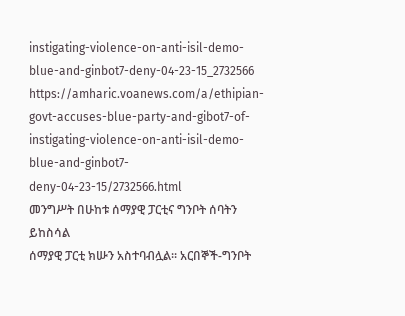instigating-violence-on-anti-isil-demo-blue-and-ginbot7-deny-04-23-15_2732566
https://amharic.voanews.com/a/ethipian-govt-accuses-blue-party-and-gibot7-of-instigating-violence-on-anti-isil-demo-blue-and-ginbot7-deny-04-23-15/2732566.html
መንግሥት በሁከቱ ሰማያዊ ፓርቲና ግንቦት ሰባትን ይከስሳል
ሰማያዊ ፓርቲ ክሡን አስተባብሏል፡፡ አርበኞች-ግንቦት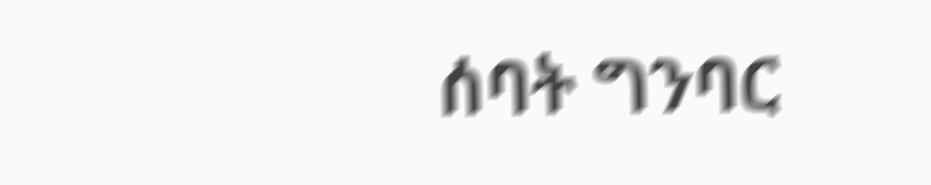ሰባት ግንባር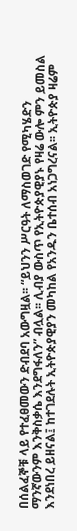በሰልፈኞቹ ላይ የተፈፀመውን ድብደባ አውግዟል፡፡ “ይህንን ሥርዓት ለማስወገድ የሚካሄድን ማንኛውንም እንቅስቃሴ እንደግፋለን” ብሏል፡፡ ሊብያ ውስጥ የኢትዮጵያዊያኑ የዛሬ ውሎ ምን ይመስል እንደነበረ ይዘናል፤ ከተገደሉት ኢትዮጵያዊያን መካከል የአንዱን ቤተሰብ አነጋግረናል፡፡ ኢትዮጵያ ዛሬም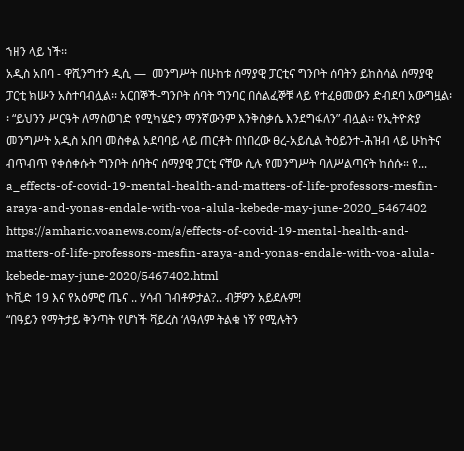ኀዘን ላይ ነች፡፡
አዲስ አበባ - ዋሺንግተን ዲሲ —  መንግሥት በሁከቱ ሰማያዊ ፓርቲና ግንቦት ሰባትን ይከስሳል ሰማያዊ ፓርቲ ክሡን አስተባብሏል፡፡ አርበኞች-ግንቦት ሰባት ግንባር በሰልፈኞቹ ላይ የተፈፀመውን ድብደባ አውግዟል፡፡ “ይህንን ሥርዓት ለማስወገድ የሚካሄድን ማንኛውንም እንቅስቃሴ እንደግፋለን” ብሏል፡፡ የኢትዮጵያ መንግሥት አዲስ አበባ መስቀል አደባባይ ላይ ጠርቶት በነበረው ፀረ-አይሲል ትዕይንተ-ሕዝብ ላይ ሁከትና ብጥብጥ የቀሰቀሱት ግንቦት ሰባትና ሰማያዊ ፓርቲ ናቸው ሲሉ የመንግሥት ባለሥልጣናት ከሰሱ። የ...
a_effects-of-covid-19-mental-health-and-matters-of-life-professors-mesfin-araya-and-yonas-endale-with-voa-alula-kebede-may-june-2020_5467402
https://amharic.voanews.com/a/effects-of-covid-19-mental-health-and-matters-of-life-professors-mesfin-araya-and-yonas-endale-with-voa-alula-kebede-may-june-2020/5467402.html
ኮቪድ 19 እና የአዕምሮ ጤና .. ሃሳብ ገብቶዎታል?.. ብቻዎን አይደሉም!
“በዓይን የማትታይ ቅንጣት የሆነች ቫይረስ ‘ለዓለም ትልቁ ነኝ’ የሚሉትን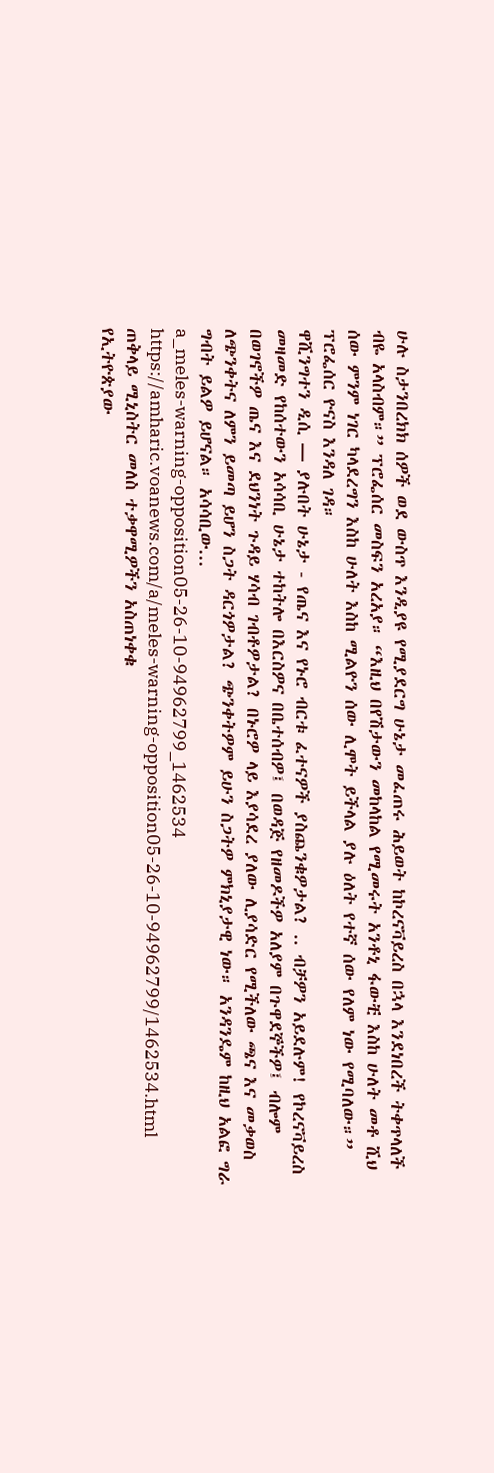ሁሉ ስታንበረክክ ሰዎች ወደ ውስጥ እንዲያዩ የሚያደርግ ሁኔታ መፈጠሩ ሕይወት ከኮረናቫይረስ በኋላ እንደነበረች ትቀጥላለች ብዬ አላስብም።” ፕሮፌሰር መስፍን አረአያ። “እዚህ በየሽታውን መከላከል የሚመሩት አንቶኒ ፋውቺ እስከ ሁለት መቶ ሺህ ሰው ምንም ነገር ካላደረግን እስከ ሁለት እስከ ሚልዮን ሰው ሊሞት ይችላል ያሉ ዕለት የተኛ ሰው የለም ነው የሚባለው።” ፕሮፌሰር ዮናስ እንዳለ ገዳ።
ዋሺንግተን ዲሲ — ያሉበት ሁኔታ - የጤና እና የኑሮ ብርቱ ፈተናዎች ያስጨንቁዎታል? .. ብቻዎን አይደሉም! የኮረናቫይረስ መዛመድ የከሰተውን አሳሳቢ ሁኔታ ተከትሎ በእርስዎና በቤተሰብዎ፤ በወዳጅ የዘመዶችዎ አለያም በጉዋደኞችዎ፤ ብሎም በወገኖችዎ ጤና እና ደህንነት ጉዳይ ሃሳብ ገብቶዎታል? በኑሮዎ ላይ እያሳደረ ያለው ሊያሳድር የሚችለው ጫና እና መቃወስ ለጭንቀትና ለምን ይመጣ ይሆን ስጋት ዳርጎዎታል? ጭንቀትዎም ይሁን ስጋትዎ ምክኒያታዊ ነው። አንዳንዴም ከዚህ አልፎ ግራ ግብት ይልዎ ይሆናል። አሳሳቢው...
a_meles-warning-opposition05-26-10-94962799_1462534
https://amharic.voanews.com/a/meles-warning-opposition05-26-10-94962799/1462534.html
ጠቅላይ ሚኒስትር መለስ ተቃዋሚዎችን አስጠነቀቁ
የኢትዮጵያው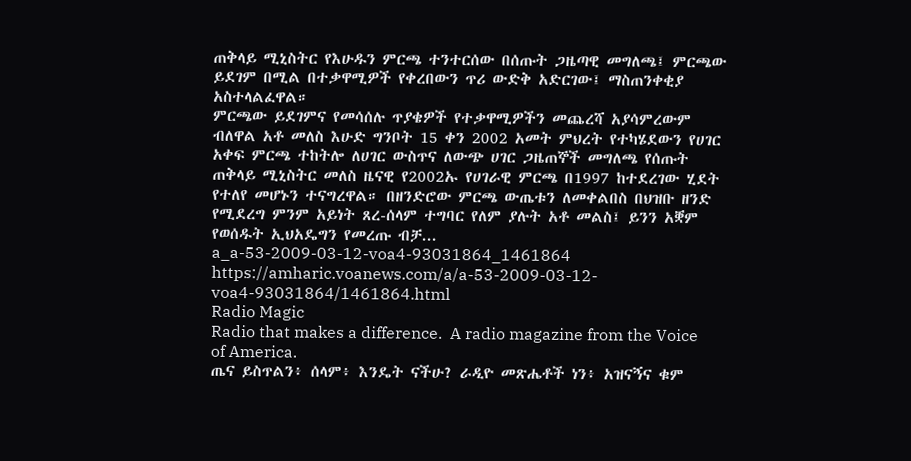ጠቅላይ ሚኒስትር የእሁዱን ምርጫ ተንተርሰው በሰጡት ጋዜጣዊ መግለጫ፤ ምርጫው ይደገም በሚል በተቃዋሚዎች የቀረበውን ጥሪ ውድቅ አድርገው፤ ማስጠንቀቂያ አስተላልፈዋል።
ምርጫው ይደገምና የመሳሰሉ ጥያቄዎች የተቃዋሚዎችን መጨረሻ አያሳምረውም ብለዋል አቶ መለስ እሁድ ግንቦት 15 ቀን 2002 አመት ምህረት የተካሄደውን የሀገር አቀፍ ምርጫ ተከትሎ ለሀገር ውስጥና ለውጭ ሀገር ጋዜጠኞች መግለጫ የሰጡት ጠቅላይ ሚኒስትር መለስ ዜናዊ የ2002ኡ የሀገራዊ ምርጫ በ1997 ከተደረገው ሂደት የተለየ መሆኑን ተናግረዋል። በዘንድሮው ምርጫ ውጤቱን ለመቀልበስ በህዝቡ ዘንድ የሚደረግ ምንም አይነት ጸረ-ሰላም ተግባር የለም ያሉት አቶ መልስ፤ ይንን አቛም የወሰዱት ኢህአዴግን የመረጡ ብቻ...
a_a-53-2009-03-12-voa4-93031864_1461864
https://amharic.voanews.com/a/a-53-2009-03-12-voa4-93031864/1461864.html
Radio Magic
Radio that makes a difference.  A radio magazine from the Voice of America.
ጤና ይስጥልን፥ ሰላም፥ እንዴት ናችሁ? ራዲዮ መጽሔቶች ነን፥ አዝናኝና ቁም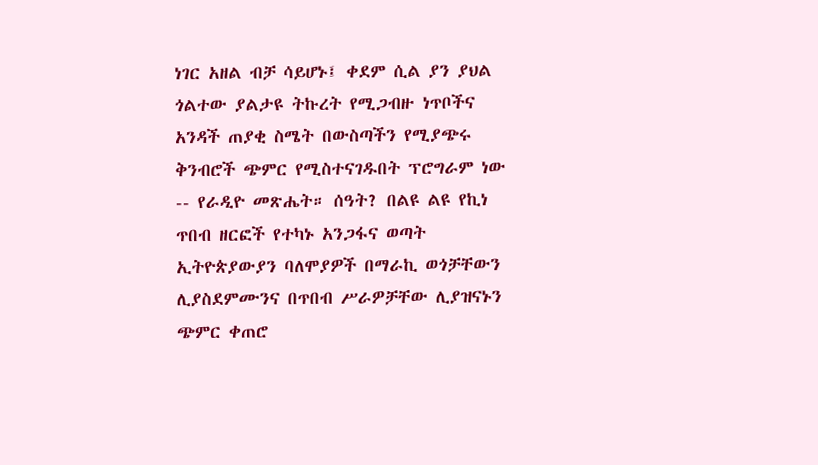ነገር አዘል ብቻ ሳይሆኑ፤ ቀደም ሲል ያን ያህል ጎልተው ያልታዩ ትኩረት የሚጋብዙ ነጥቦችና አንዳች ጠያቂ ስሜት በውስጣችን የሚያጭሩ ቅንብሮች ጭምር የሚስተናገዱበት ፕሮግራም ነው -- የራዲዮ መጽሔት። ሰዓት? በልዩ ልዩ የኪነ ጥበብ ዘርፎች የተካኑ አንጋፋና ወጣት ኢትዮጵያውያን ባለሞያዎች በማራኪ ወጎቻቸውን ሊያስደምሙንና በጥበብ ሥራዎቻቸው ሊያዝናኑን ጭምር ቀጠሮ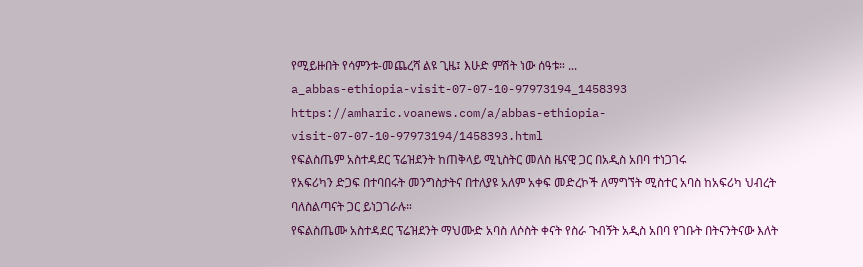የሚይዙበት የሳምንቱ-መጨረሻ ልዩ ጊዜ፤ እሁድ ምሽት ነው ሰዓቱ። ...
a_abbas-ethiopia-visit-07-07-10-97973194_1458393
https://amharic.voanews.com/a/abbas-ethiopia-visit-07-07-10-97973194/1458393.html
የፍልስጤም አስተዳደር ፕሬዝደንት ከጠቅላይ ሚኒስትር መለስ ዜናዊ ጋር በአዲስ አበባ ተነጋገሩ
የአፍሪካን ድጋፍ በተባበሩት መንግስታትና በተለያዩ አለም አቀፍ መድረኮች ለማግኘት ሚስተር አባስ ከአፍሪካ ህብረት ባለስልጣናት ጋር ይነጋገራሉ።
የፍልስጤሙ አስተዳደር ፕሬዝደንት ማህሙድ አባስ ለሶስት ቀናት የስራ ጉብኝት አዲስ አበባ የገቡት በትናንትናው እለት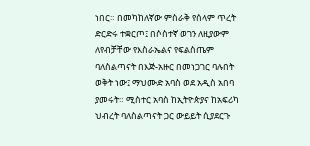ነበር። በመካከለኛው ምስራቅ የሰላም ጥረት ድርድሩ ተቋርጦ፤ በሶስተኛ ወገን ለዚያውም ለየብቻቸው የእስራኤልና የፍልስጤም ባለስልጣናት በእጅ-አዙር በመነጋገር ባሉበት ወቅት ነው፤ ማህሙድ አባስ ወደ አዲስ አበባ ያመሩት። ሚስተር አባስ ከኢትዮጵያና ከአፍሪካ ህብረት ባለስልጣናት ጋር ውይይት ሲያደርጉ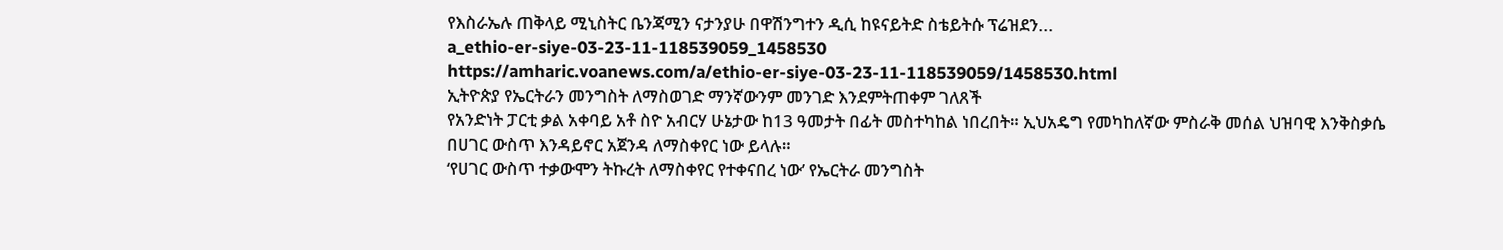የእስራኤሉ ጠቅላይ ሚኒስትር ቤንጃሚን ናታንያሁ በዋሽንግተን ዲሲ ከዩናይትድ ስቴይትሱ ፕሬዝደን...
a_ethio-er-siye-03-23-11-118539059_1458530
https://amharic.voanews.com/a/ethio-er-siye-03-23-11-118539059/1458530.html
ኢትዮጵያ የኤርትራን መንግስት ለማስወገድ ማንኛውንም መንገድ እንደምትጠቀም ገለጸች
የአንድነት ፓርቲ ቃል አቀባይ አቶ ስዮ አብርሃ ሁኔታው ከ13 ዓመታት በፊት መስተካከል ነበረበት። ኢህአዴግ የመካከለኛው ምስራቅ መሰል ህዝባዊ እንቅስቃሴ በሀገር ውስጥ እንዳይኖር አጀንዳ ለማስቀየር ነው ይላሉ።
‘የሀገር ውስጥ ተቃውሞን ትኩረት ለማስቀየር የተቀናበረ ነው’ የኤርትራ መንግስት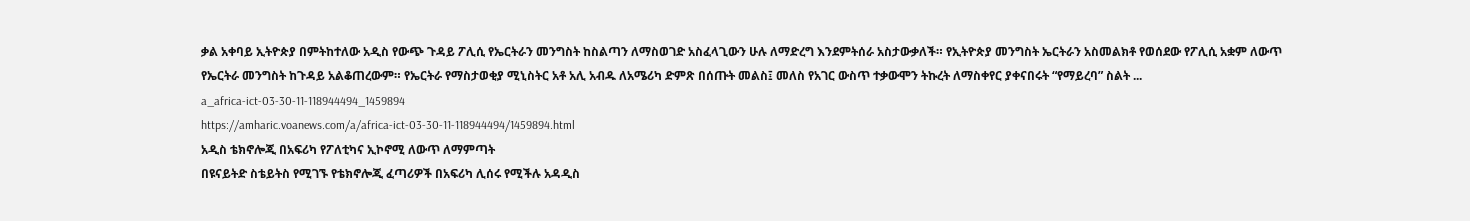ቃል አቀባይ ኢትዮጵያ በምትከተለው አዲስ የውጭ ጉዳይ ፖሊሲ የኤርትራን መንግስት ከስልጣን ለማስወገድ አስፈላጊውን ሁሉ ለማድረግ እንደምትሰራ አስታውቃለች። የኢትዮጵያ መንግስት ኤርትራን አስመልክቶ የወሰደው የፖሊሲ አቋም ለውጥ የኤርትራ መንግስት ከጉዳይ አልቆጠረውም። የኤርትራ የማስታወቂያ ሚኒስትር አቶ አሊ አብዱ ለአሜሪካ ድምጽ በሰጡት መልስ፤ መለስ የአገር ውስጥ ተቃውሞን ትኩረት ለማስቀየር ያቀናበሩት “የማይረባ” ስልት ...
a_africa-ict-03-30-11-118944494_1459894
https://amharic.voanews.com/a/africa-ict-03-30-11-118944494/1459894.html
አዲስ ቴክኖሎጂ በአፍሪካ የፖለቲካና ኢኮኖሚ ለውጥ ለማምጣት
በዩናይትድ ስቴይትስ የሚገኙ የቴክኖሎጂ ፈጣሪዎች በአፍሪካ ሊሰሩ የሚችሉ አዳዲስ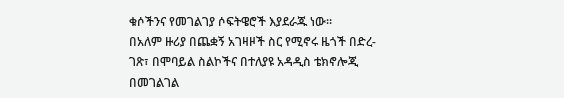ቁሶችንና የመገልገያ ሶፍትዌሮች እያደራጁ ነው።
በአለም ዙሪያ በጨቋኝ አገዛዞች ስር የሚኖሩ ዜጎች በድረ-ገጽ፣ በሞባይል ስልኮችና በተለያዩ አዳዲስ ቴክኖሎጂ በመገልገል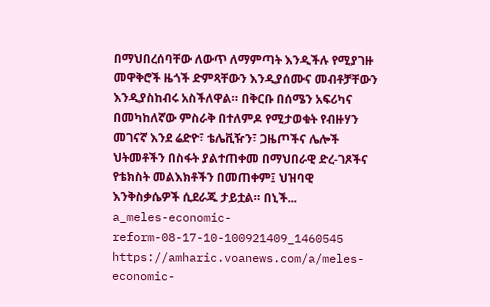በማህበረሰባቸው ለውጥ ለማምጣት እንዲችሉ የሚያገዙ መዋቅሮች ዜጎች ድምጻቸውን እንዲያሰሙና መብቶቻቸውን እንዲያስከብሩ አስችለዋል። በቅርቡ በሰሜን አፍሪካና በመካከለኛው ምስራቅ በተለምዶ የሚታወቁት የብዙሃን መገናኛ እንደ ሬድዮ፣ ቴሌቪዥን፣ ጋዜጦችና ሌሎች ህትመቶችን በስፋት ያልተጠቀመ በማህበራዊ ድረ-ገጾችና የቴክስት መልእክቶችን በመጠቀም፤ ህዝባዊ እንቅስቃሴዎች ሲደራጁ ታይቷል። በኒች...
a_meles-economic-reform-08-17-10-100921409_1460545
https://amharic.voanews.com/a/meles-economic-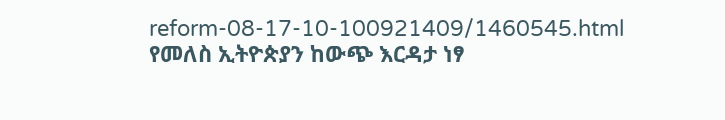reform-08-17-10-100921409/1460545.html
የመለስ ኢትዮጵያን ከውጭ እርዳታ ነፃ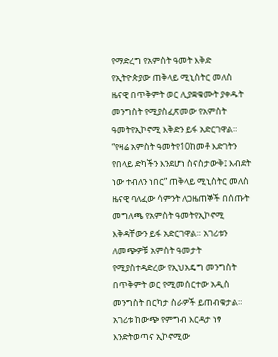የማድረግ የአምስት ዓመት እቅድ
የኢትዮጵያው ጠቅላይ ሚኒስትር መለስ ዜናዊ በጥቅምት ወር ሊያቋቁሙት ያቀዱት መንግስት የሚያስፈጽመው የአምስት ዓመትየኢኮኖሚ እቅድን ይፋ አድርገዋል።
“የዛሬ አምስት ዓመትየ10ከመቶ እድገትን የበላይ ድካችን እንደሆነ ስናስታውቅ፤ እብደት ነው ተብለን ነበር” ጠቅላይ ሚኒስትር መለስ ዜናዊ ባለፈው ሳምንት ለጋዜጠኞች በሰጡት መግለጫ የአምስት ዓመትየኢኮኖሚ እቅዳቸውን ይፋ አድርገዋል። አገሪቱን ለመጭዎቹ አምስት ዓመታት የሚያስተዳድረው የኢህአዴግ መንግስት በጥቅምት ወር የሚመሰርተው አዲስ መንግስት በርካታ ስራዎች ይጠብቁታል። አገሪቱ ከውጭ የምግብ እርዳታ ነፃ እንድትወጣና ኢኮኖሚው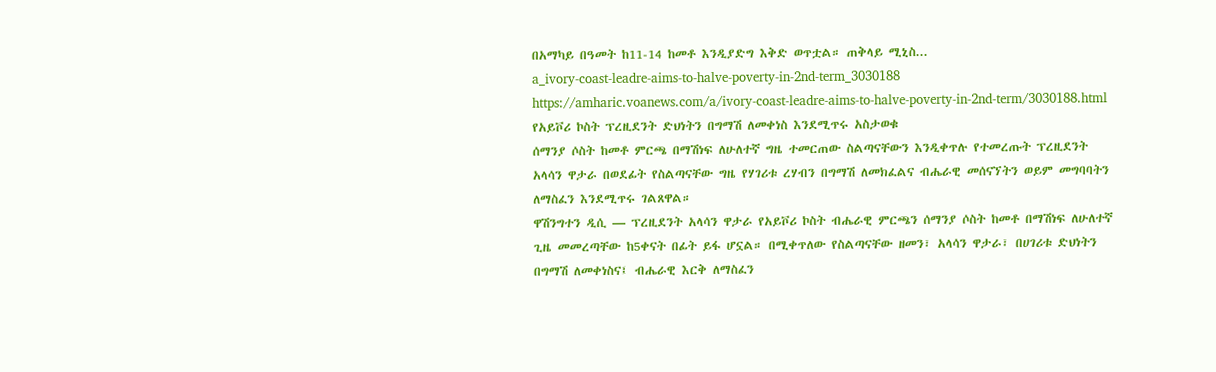በአማካይ በዓመት ከ11-14 ከመቶ እንዲያድግ እቅድ ወጥቷል። ጠቅላይ ሚኒስ...
a_ivory-coast-leadre-aims-to-halve-poverty-in-2nd-term_3030188
https://amharic.voanews.com/a/ivory-coast-leadre-aims-to-halve-poverty-in-2nd-term/3030188.html
የአይቮሪ ኮስት ፕረዚደንት ድህነትን በግማሽ ለመቀነስ እንደሚጥሩ አስታወቁ
ሰማንያ ሶስት ከመቶ ምርጫ በማሽነፍ ለሁለተኛ ግዜ ተመርጠው ስልጣናቸውን እንዲቀጥሉ የተመረጡት ፕረዚደንት አላሳን ዋታራ በወደፊት የስልጣናቸው ግዜ የሃገሪቱ ረሃብን በግማሽ ለመክፈልና ብሔራዊ መሰናኘትን ወይም መግባባትን ለማስፈን እንደሚጥሩ ገልጸዋል።
ዋሽንግተን ዲሲ — ፕረዚደንት አላሳን ዋታራ የአይቮሪ ኮስት ብሔራዊ ምርጫን ሰማንያ ሶስት ከመቶ በማሽነፍ ለሁለተኛ ጊዜ መመረጣቸው ከ5ቀናት በፊት ይፋ ሆኗል። በሚቀጥለው የስልጣናቸው ዘመን፣ አላሳን ዋታራ፣ በሀገሪቱ ድህነትን በግማሽ ለመቀነስና፤ ብሔራዊ እርቅ ለማስፈን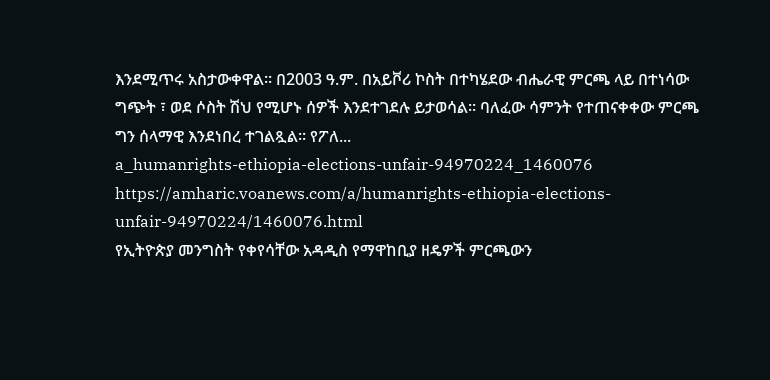እንደሚጥሩ አስታውቀዋል። በ2003 ዓ.ም. በአይቮሪ ኮስት በተካሄደው ብሔራዊ ምርጫ ላይ በተነሳው ግጭት ፣ ወደ ሶስት ሽህ የሚሆኑ ሰዎች እንደተገደሉ ይታወሳል። ባለፈው ሳምንት የተጠናቀቀው ምርጫ ግን ሰላማዊ እንደነበረ ተገልጿል። የፖለ...
a_humanrights-ethiopia-elections-unfair-94970224_1460076
https://amharic.voanews.com/a/humanrights-ethiopia-elections-unfair-94970224/1460076.html
የኢትዮጵያ መንግስት የቀየሳቸው አዳዲስ የማዋከቢያ ዘዴዎች ምርጫውን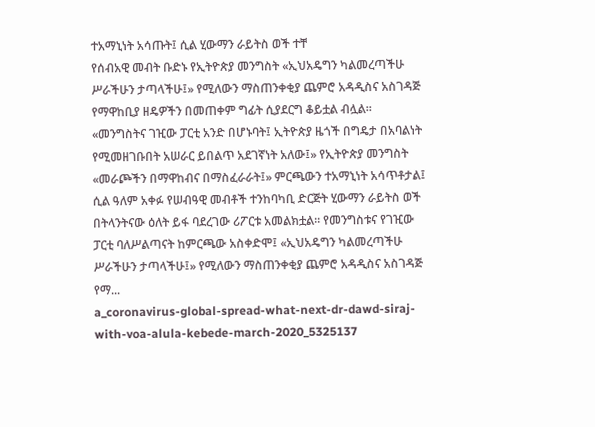ተአማኒነት አሳጡት፤ ሲል ሂውማን ራይትስ ወች ተቸ
የሰብአዊ መብት ቡድኑ የኢትዮጵያ መንግስት «ኢህአዴግን ካልመረጣችሁ ሥራችሁን ታጣላችሁ፤» የሚለውን ማስጠንቀቂያ ጨምሮ አዳዲስና አስገዳጅ የማዋከቢያ ዘዴዎችን በመጠቀም ግፊት ሲያደርግ ቆይቷል ብሏል።
«መንግስትና ገዢው ፓርቲ አንድ በሆኑባት፤ ኢትዮጵያ ዜጎች በግዴታ በአባልነት የሚመዘገቡበት አሠራር ይበልጥ አደገኛነት አለው፤» የኢትዮጵያ መንግስት «መራጮችን በማዋከብና በማስፈራራት፤» ምርጫውን ተአማኒነት አሳጥቶታል፤ ሲል ዓለም አቀፉ የሠብዓዊ መብቶች ተንከባካቢ ድርጅት ሂውማን ራይትስ ወች በትላንትናው ዕለት ይፋ ባደረገው ሪፖርቱ አመልክቷል። የመንግስቱና የገዢው ፓርቲ ባለሥልጣናት ከምርጫው አስቀድሞ፤ «ኢህአዴግን ካልመረጣችሁ ሥራችሁን ታጣላችሁ፤» የሚለውን ማስጠንቀቂያ ጨምሮ አዳዲስና አስገዳጅ የማ...
a_coronavirus-global-spread-what-next-dr-dawd-siraj-with-voa-alula-kebede-march-2020_5325137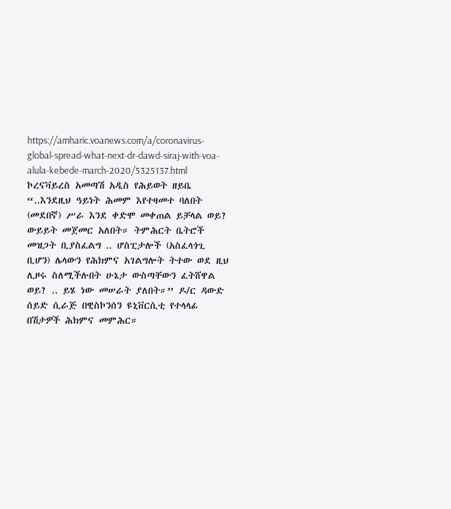https://amharic.voanews.com/a/coronavirus-global-spread-what-next-dr-dawd-siraj-with-voa-alula-kebede-march-2020/5325137.html
ኮረናቫይረስ አመጣሽ አዲስ የሕይወት ዘይቤ
“..እንደዚህ ዓይነት ሕመም እየተዛመተ ባለበት (መደበኛ) ሥራ እንደ ቀድሞ መቀጠል ይቻላል ወይ? ውይይት መጀመር አለበት። ትምሕርት ቤትሮች መዝጋት ቢያስፈልግ .. ሆስፒታሎች (አስፈላጎጊ ቢሆን) ሌላውን የሕክምና አገልግሎት ትተው ወደ ዚህ ሊዞሩ ስለሚችሉበት ሁኔታ ውስጣቸውን ፈትሸዋል ወይ? .. ይሄ ነው መሠራት ያለበት።” ዶ/ር ዳውድ ሰይድ ሲራጅ በዊስኮንሰን ዩኒቨርሲቲ የተላላፊ በሽታዎች ሕክምና መምሕር።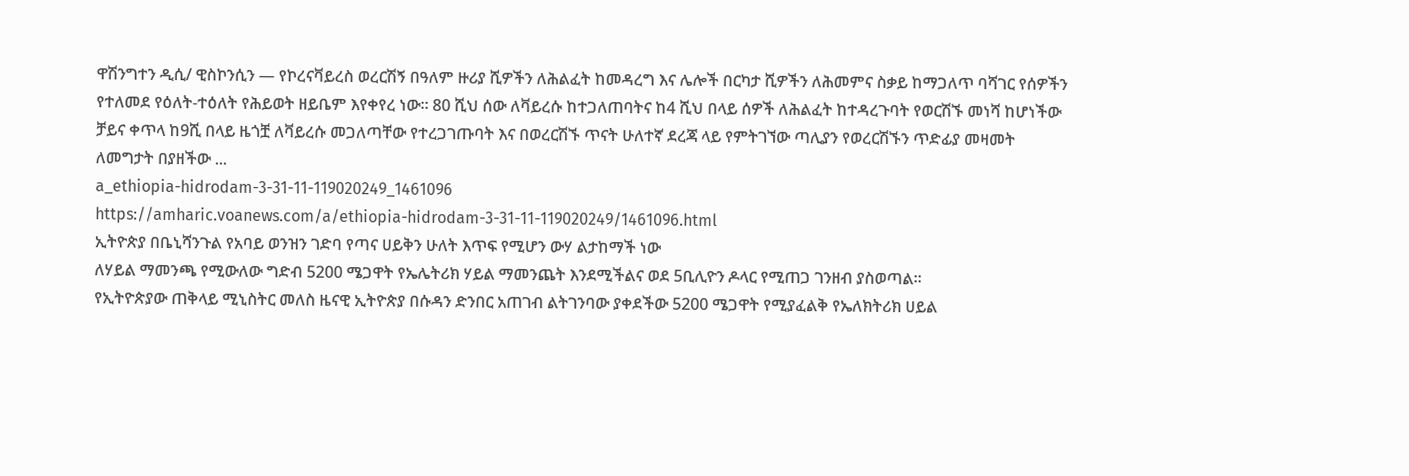ዋሽንግተን ዲሲ/ ዊስኮንሲን — የኮረናቫይረስ ወረርሽኝ በዓለም ዙሪያ ሺዎችን ለሕልፈት ከመዳረግ እና ሌሎች በርካታ ሺዎችን ለሕመምና ስቃይ ከማጋለጥ ባሻገር የሰዎችን የተለመደ የዕለት-ተዕለት የሕይወት ዘይቤም እየቀየረ ነው። 80 ሺህ ሰው ለቫይረሱ ከተጋለጠባትና ከ4 ሺህ በላይ ሰዎች ለሕልፈት ከተዳረጉባት የወርሽኙ መነሻ ከሆነችው ቻይና ቀጥላ ከ9ሺ በላይ ዜጎቿ ለቫይረሱ መጋለጣቸው የተረጋገጡባት እና በወረርሽኙ ጥናት ሁለተኛ ደረጃ ላይ የምትገኘው ጣሊያን የወረርሽኙን ጥድፊያ መዛመት ለመግታት በያዘችው ...
a_ethiopia-hidrodam-3-31-11-119020249_1461096
https://amharic.voanews.com/a/ethiopia-hidrodam-3-31-11-119020249/1461096.html
ኢትዮጵያ በቤኒሻንጉል የአባይ ወንዝን ገድባ የጣና ሀይቅን ሁለት እጥፍ የሚሆን ውሃ ልታከማች ነው
ለሃይል ማመንጫ የሚውለው ግድብ 5200 ሜጋዋት የኤሌትሪክ ሃይል ማመንጨት እንደሚችልና ወደ 5ቢሊዮን ዶላር የሚጠጋ ገንዘብ ያስወጣል።
የኢትዮጵያው ጠቅላይ ሚኒስትር መለስ ዜናዊ ኢትዮጵያ በሱዳን ድንበር አጠገብ ልትገንባው ያቀደችው 5200 ሜጋዋት የሚያፈልቅ የኤለክትሪክ ሀይል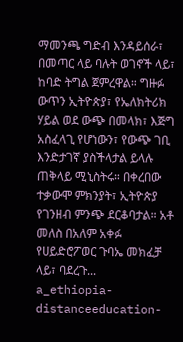ማመንጫ ግድብ እንዳይሰራ፣ በመጣር ላይ ባሉት ወገኖች ላይ፣ ከባድ ትግል ጀምረዋል። ግዙፉ ውጥን ኢትዮጵያ፣ የኤለክትሪክ ሃይል ወደ ውጭ በመላክ፣ እጅግ አስፈላጊ የሆነውን፣ የውጭ ገቢ እንድታገኛ ያስችላታል ይላሉ ጠቅላይ ሚኒስትሩ። በቀረበው ተቃውሞ ምክንያት፣ ኢትዮጵያ የገንዘብ ምንጭ ደርቆባታል። አቶ መለስ በአለም አቀፉ የሀይድሮፖወር ጉባኤ መክፈቻ ላይ፣ ባደረጉ...
a_ethiopia-distanceeducation-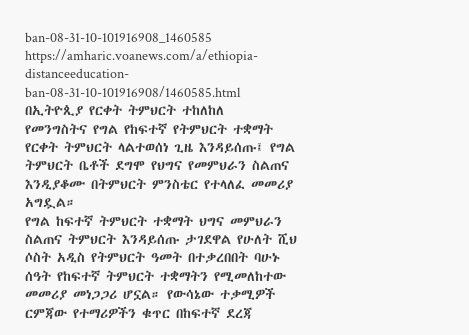ban-08-31-10-101916908_1460585
https://amharic.voanews.com/a/ethiopia-distanceeducation-ban-08-31-10-101916908/1460585.html
በኢትዮጲያ የርቀት ትምህርት ተከለከለ
የመንግስትና የግል የከፍተኛ የትምህርት ተቋማት የርቀት ትምህርት ላልተወሰነ ጊዜ እንዳይሰጡ፤ የግል ትምህርት ቤቶች ደግሞ የህግና የመምህራን ስልጠና እንዲያቆሙ በትምህርት ምንስቴር የተላለፈ መመሪያ አግዷል።
የግል ከፍተኛ ትምህርት ተቋማት ህግና መምህራን ስልጠና ትምህርት እንዳይሰጡ ታገደዋል የሁለት ሺህ ሶስት አዲስ የትምህርት ዓመት በተቃረበበት ባሁኑ ሰዓት የከፍተኛ ትምህርት ተቋማትን የሚመለከተው መመሪያ መነጋጋሪ ሆኗል። የውሳኔው ተቃሚዎች ርምጃው የተማሪዎችን ቁጥር በከፍተኛ ደረጃ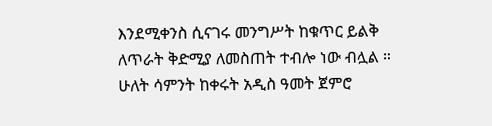እንደሚቀንስ ሲናገሩ መንግሥት ከቁጥር ይልቅ ለጥራት ቅድሚያ ለመስጠት ተብሎ ነው ብሏል ። ሁለት ሳምንት ከቀሩት አዲስ ዓመት ጀምሮ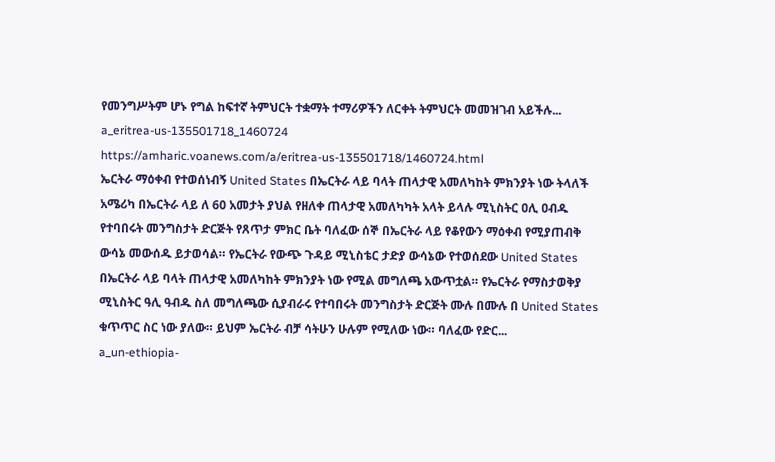የመንግሥትም ሆኑ የግል ከፍተኛ ትምህርት ተቋማት ተማሪዎችን ለርቀት ትምህርት መመዝገብ አይችሉ...
a_eritrea-us-135501718_1460724
https://amharic.voanews.com/a/eritrea-us-135501718/1460724.html
ኤርትራ ማዕቀብ የተወሰነብኝ United States በኤርትራ ላይ ባላት ጠላታዊ አመለካከት ምክንያት ነው ትላለች
አሜሪካ በኤርትራ ላይ ለ 60 አመታት ያህል የዘለቀ ጠላታዊ አመለካካት አላት ይላሉ ሚኒስትር ዐሊ ዐብዱ
የተባበሩት መንግስታት ድርጅት የጸጥታ ምክር ቤት ባለፈው ሰኞ በኤርትራ ላይ የቆየውን ማዕቀብ የሚያጠብቅ ውሳኔ መውሰዱ ይታወሳል። የኤርትራ የውጭ ጉዳይ ሚኒስቴር ታድያ ውሳኔው የተወሰደው United States በኤርትራ ላይ ባላት ጠላታዊ አመለካከት ምክንያት ነው የሚል መግለጫ አውጥቷል። የኤርትራ የማስታወቅያ ሚኒስትር ዓሊ ዓብዱ ስለ መግለጫው ሲያብራሩ የተባበሩት መንግስታት ድርጅት ሙሉ በሙሉ በ United States ቁጥጥር ስር ነው ያለው። ይህም ኤርትራ ብቻ ሳትሁን ሁሉም የሚለው ነው። ባለፈው የድር...
a_un-ethiopia-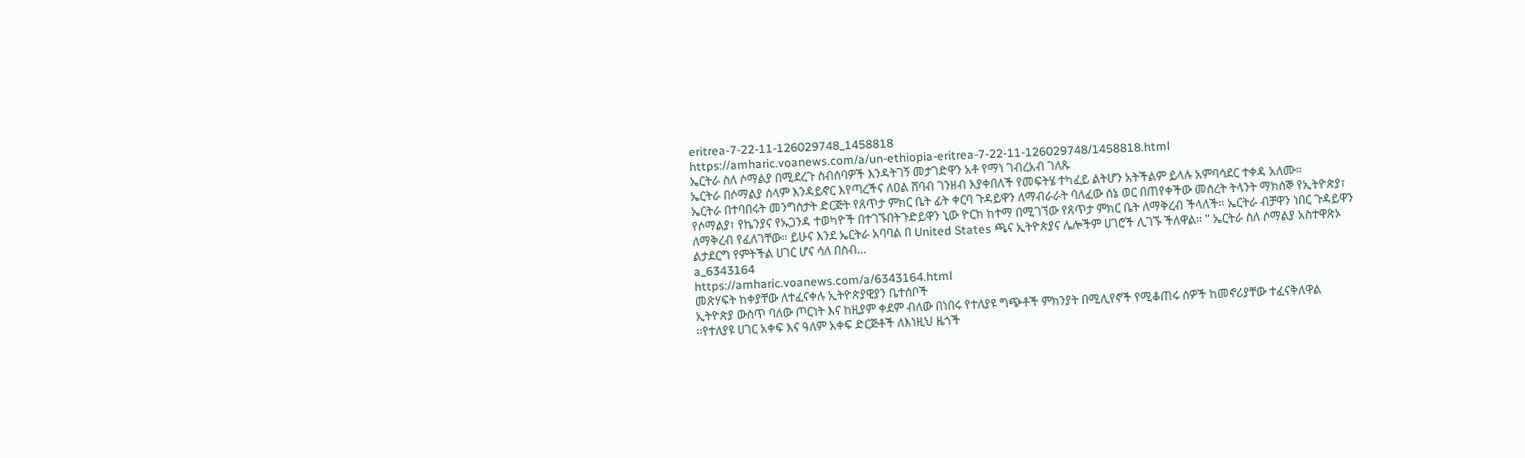eritrea-7-22-11-126029748_1458818
https://amharic.voanews.com/a/un-ethiopia-eritrea-7-22-11-126029748/1458818.html
ኤርትራ ስለ ሶማልያ በሚደረጉ ስብሰባዎች እንዳትገኝ መታገድዋን አቶ የማነ ገብረአብ ገለጹ
ኤርትራ በሶማልያ ሰላም እንዳይኖር እየጣረችና ለዐል ሸባብ ገንዘብ እያቀበለች የመፍትሄ ተካፈይ ልትሆን አትችልም ይላሉ አምባሳደር ተቀዳ አለሙ።
ኤርትራ በተባበሩት መንግስታት ድርጅት የጸጥታ ምክር ቤት ፊት ቀርባ ጉዳይዋን ለማብራራት ባለፈው ሰኔ ወር በጠየቀችው መሰረት ትላንት ማክሰኞ የኢትዮጵያ፣ የሶማልያ፣ የኬንያና የኡጋንዳ ተወካዮች በተገኙበትጉድይዋን ኒው ዮርክ ከተማ በሚገኘው የጸጥታ ምክር ቤት ለማቅረብ ችላለች። ኤርትራ ብቻዋን ነበር ጉዳይዋን ለማቅረብ የፈለገቸው። ይሁና እንደ ኤርትራ አባባል በ United States ጫና ኢትዮጵያና ሌሎችም ሀገሮች ሊገኙ ችለዋል። " ኤርትራ ስለ ሶማልያ አስተዋጽኦ ልታደርግ የምትችል ሀገር ሆና ሳለ በስብ...
a_6343164
https://amharic.voanews.com/a/6343164.html
መጽሃፍት ከቀያቸው ለተፈናቀሉ ኢትዮጵያዊያን ቤተሰቦች
ኢትዮጵያ ውስጥ ባለው ጦርነት እና ከዚያም ቀደም ብለው በነበሩ የተለያዩ ግጭቶች ምክንያት በሚሊየኖች የሚቆጠሩ ሰዎች ከመኖሪያቸው ተፈናቅለዋል ።የተለያዩ ሀገር አቀፍ እና ዓለም አቀፍ ድርጅቶች ለእነዚህ ዜጎች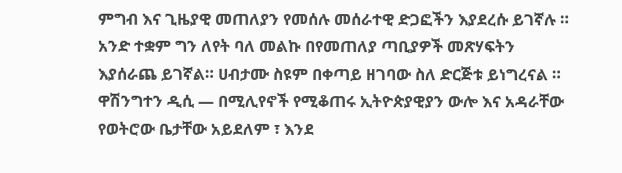ምግብ እና ጊዜያዊ መጠለያን የመሰሉ መሰራተዊ ድጋፎችን እያደረሱ ይገኛሉ ። አንድ ተቋም ግን ለየት ባለ መልኩ በየመጠለያ ጣቢያዎች መጽሃፍትን እያሰራጨ ይገኛል። ሀብታሙ ስዩም በቀጣይ ዘገባው ስለ ድርጅቱ ይነግረናል ።
ዋሽንግተን ዲሲ — በሚሊየኖች የሚቆጠሩ ኢትዮጵያዊያን ውሎ እና አዳራቸው የወትሮው ቤታቸው አይደለም ፣ እንደ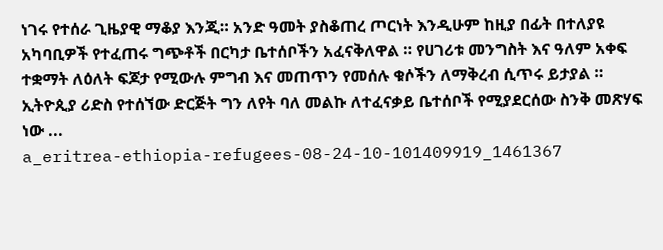ነገሩ የተሰራ ጊዜያዊ ማቆያ እንጂ። አንድ ዓመት ያስቆጠረ ጦርነት እንዲሁም ከዚያ በፊት በተለያዩ አካባቢዎች የተፈጠሩ ግጭቶች በርካታ ቤተሰቦችን አፈናቅለዋል ። የሀገሪቱ መንግስት እና ዓለም አቀፍ ተቋማት ለዕለት ፍጆታ የሚውሉ ምግብ እና መጠጥን የመሰሉ ቁሶችን ለማቅረብ ሲጥሩ ይታያል ። ኢትዮጲያ ሪድስ የተሰኘው ድርጅት ግን ለየት ባለ መልኩ ለተፈናቃይ ቤተሰቦች የሚያደርሰው ስንቅ መጽሃፍ ነው ...
a_eritrea-ethiopia-refugees-08-24-10-101409919_1461367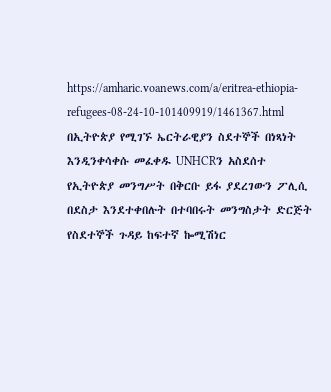https://amharic.voanews.com/a/eritrea-ethiopia-refugees-08-24-10-101409919/1461367.html
በኢትዮጵያ የሚገኙ ኤርትራዊያን ስደተኞች በነጻነት እንዲንቀሳቀሱ መፈቀዱ UNHCRን አስደሰተ
የኢትዮጵያ መንግሥት በቅርቡ ይፋ ያደረገውን ፖሊሲ በደስታ እንደተቀበሉት በተባበሩት መንግስታት ድርጅት የስደተኞች ጉዳይ ከፍተኛ ኰሚሽነር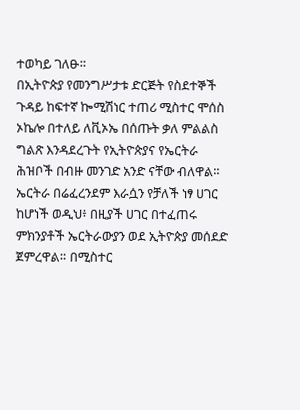ተወካይ ገለፁ።
በኢትዮጵያ የመንግሥታቱ ድርጅት የስደተኞች ጉዳይ ከፍተኛ ኰሚሽነር ተጠሪ ሚስተር ሞሰስ ኦኬሎ በተለይ ለቪኦኤ በሰጡት ቃለ ምልልስ ግልጽ እንዳደረጉት የኢትዮጵያና የኤርትራ ሕዝቦች በብዙ መንገድ አንድ ናቸው ብለዋል። ኤርትራ በሬፈረንደም እራሷን የቻለች ነፃ ሀገር ከሆነች ወዲህ፥ በዚያች ሀገር በተፈጠሩ ምክንያቶች ኤርትራውያን ወደ ኢትዮጵያ መሰደድ ጀምረዋል። በሚስተር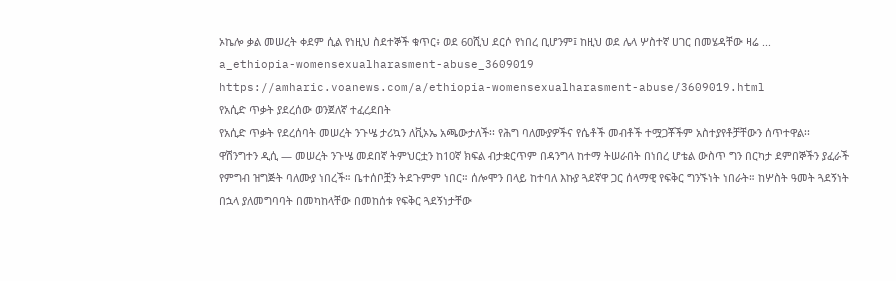ኦኬሎ ቃል መሠረት ቀደም ሲል የነዚህ ስደተኞች ቁጥር፥ ወደ 60ሺህ ደርሶ የነበረ ቢሆንም፤ ከዚህ ወደ ሌላ ሦስተኛ ሀገር በመሄዳቸው ዛሬ ...
a_ethiopia-womensexualharasment-abuse_3609019
https://amharic.voanews.com/a/ethiopia-womensexualharasment-abuse/3609019.html
የአሲድ ጥቃት ያደረሰው ወንጀለኛ ተፈረደበት
የአሲድ ጥቃት የደረሰባት መሠረት ንጉሤ ታሪኳን ለቪኦኤ አጫውታለች፡፡ የሕግ ባለሙያዎችና የሴቶች መብቶች ተሟጋቾችም አስተያየቶቻቸውን ሰጥተዋል፡፡
ዋሽንግተን ዲሲ — መሠረት ንጉሤ መደበኛ ትምህርቷን ከ10ኛ ክፍል ብታቋርጥም በዳንግላ ከተማ ትሠራበት በነበረ ሆቴል ውስጥ ግን በርካታ ደምበኞችን ያፈራች የምግብ ዝግጅት ባለሙያ ነበረች። ቤተሰቦቿን ትደጉምም ነበር። ሰሎሞን በላይ ከተባለ እኩያ ጓደኛዋ ጋር ሰላማዊ የፍቅር ግንኙነት ነበራት። ከሦስት ዓመት ጓደኝነት በኋላ ያለመግባባት በመካከላቸው በመከሰቱ የፍቅር ጓደኝነታቸው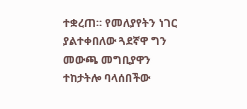ተቋረጠ። የመለያየትን ነገር ያልተቀበለው ጓደኛዋ ግን መውጫ መግቢያዋን ተከታትሎ ባላሰበችው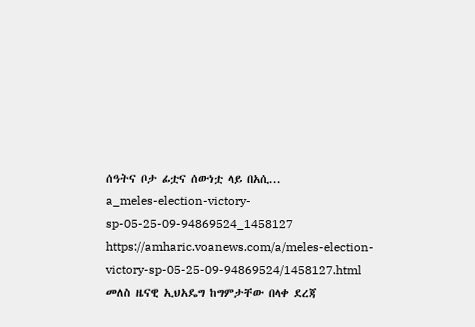ሰዓትና ቦታ ፊቷና ሰውነቷ ላይ በአሲ...
a_meles-election-victory-sp-05-25-09-94869524_1458127
https://amharic.voanews.com/a/meles-election-victory-sp-05-25-09-94869524/1458127.html
መለስ ዜናዊ ኢህአዴግ ከግምታቸው በላቀ ደረጃ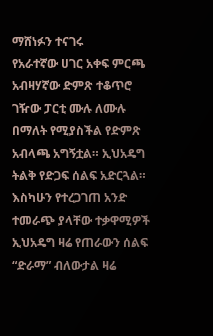ማሸነፉን ተናገሩ
የአራተኛው ሀገር አቀፍ ምርጫ አብዛሃኛው ድምጽ ተቆጥሮ ገዥው ፓርቲ ሙሉ ለሙሉ በማለት የሚያስችል የድምጽ አብላጫ አግኝቷል። ኢህአዴግ ትልቅ የድጋፍ ሰልፍ አድርጓል።
እስካሁን የተረጋገጠ አንድ ተመራጭ ያላቸው ተቃዋሚዎች ኢህአዴግ ዛሬ የጠራውን ሰልፍ “ድራማ” ብለውታል ዛሬ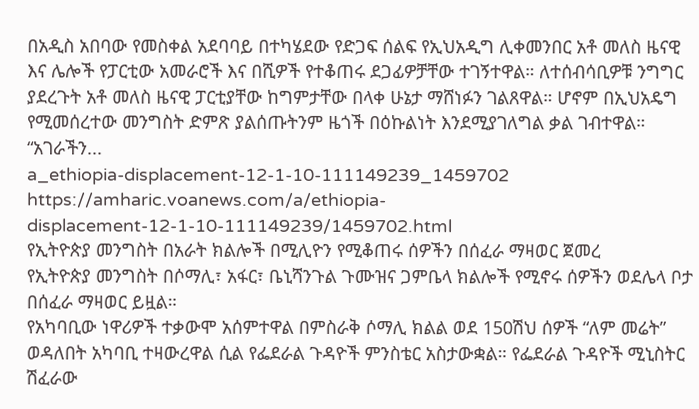በአዲስ አበባው የመስቀል አደባባይ በተካሄደው የድጋፍ ሰልፍ የኢህአዲግ ሊቀመንበር አቶ መለስ ዜናዊ እና ሌሎች የፓርቲው አመራሮች እና በሺዎች የተቆጠሩ ደጋፊዎቻቸው ተገኝተዋል። ለተሰብሳቢዎቹ ንግግር ያደረጉት አቶ መለስ ዜናዊ ፓርቲያቸው ከግምታቸው በላቀ ሁኔታ ማሸነፉን ገልጸዋል። ሆኖም በኢህአዴግ የሚመሰረተው መንግስት ድምጽ ያልሰጡትንም ዜጎች በዕኩልነት እንደሚያገለግል ቃል ገብተዋል። “አገራችን...
a_ethiopia-displacement-12-1-10-111149239_1459702
https://amharic.voanews.com/a/ethiopia-displacement-12-1-10-111149239/1459702.html
የኢትዮጵያ መንግስት በአራት ክልሎች በሚሊዮን የሚቆጠሩ ሰዎችን በሰፈራ ማዛወር ጀመረ
የኢትዮጵያ መንግስት በሶማሊ፣ አፋር፣ ቤኒሻንጉል ጉሙዝና ጋምቤላ ክልሎች የሚኖሩ ሰዎችን ወደሌላ ቦታ በሰፈራ ማዛወር ይዟል።
የአካባቢው ነዋሪዎች ተቃውሞ አሰምተዋል በምስራቅ ሶማሊ ክልል ወደ 150ሽህ ሰዎች “ለም መሬት” ወዳለበት አካባቢ ተዛውረዋል ሲል የፌደራል ጉዳዮች ምንስቴር አስታውቋል። የፌደራል ጉዳዮች ሚኒስትር ሽፈራው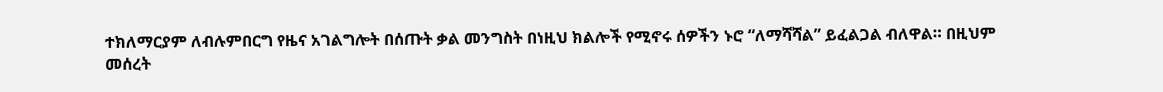ተክለማርያም ለብሉምበርግ የዜና አገልግሎት በሰጡት ቃል መንግስት በነዚህ ክልሎች የሚኖሩ ሰዎችን ኑሮ “ለማሻሻል” ይፈልጋል ብለዋል። በዚህም መሰረት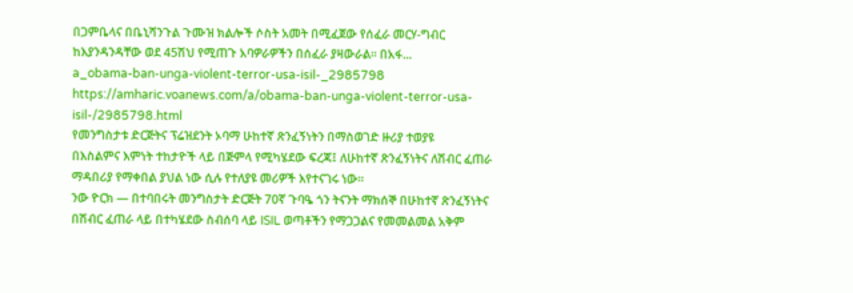በጋምቤላና በቤኒሻንጉል ጉሙዝ ክልሎች ሶስት አመት በሚፈጀው የሰፈራ መርሃ-ግብር ከእያንዳንዳቸው ወደ 45ሽህ የሚጠጉ አባዎራዎችን በሰፈራ ያዛውራል። በአፋ...
a_obama-ban-unga-violent-terror-usa-isil-_2985798
https://amharic.voanews.com/a/obama-ban-unga-violent-terror-usa-isil-/2985798.html
የመንግስታቱ ድርጅትና ፕሬዝደንት ኦባማ ሁከተኛ ጽንፈኝነትን በማስወገድ ዙሪያ ተወያዩ
በእስልምና እምነት ተከታዮች ላይ በጅምላ የሚካሄደው ፍረጃ፤ ለሁከተኛ ጽንፈኝነትና ለሽብር ፈጠራ ማዳበሪያ የማቀበል ያህል ነው ሲሉ የተለያዩ መሪዎች እየተናገሩ ነው።
ንው ዮርክ — በተባበሩት መንግስታት ድርጅት 70ኛ ጉባዔ ጎን ትናንት ማክሰኞ በሁከተኛ ጽንፈኝነትና በሽብር ፈጠራ ላይ በተካሄደው ስብሰባ ላይ ISIL ወጣቶችን የማጋጋልና የመመልመል አቅም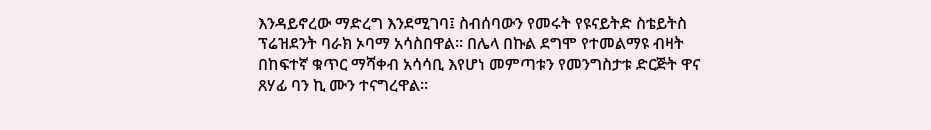እንዳይኖረው ማድረግ እንደሚገባ፤ ስብሰባውን የመሩት የዩናይትድ ስቴይትስ ፕሬዝደንት ባራክ ኦባማ አሳስበዋል። በሌላ በኩል ደግሞ የተመልማዩ ብዛት በከፍተኛ ቁጥር ማሻቀብ አሳሳቢ እየሆነ መምጣቱን የመንግስታቱ ድርጅት ዋና ጸሃፊ ባን ኪ ሙን ተናግረዋል።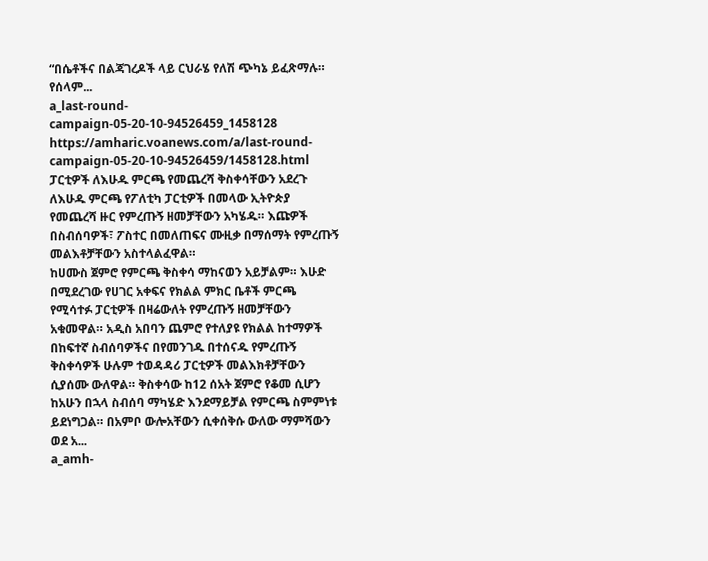“በሴቶችና በልጃገረዶች ላይ ርህራሄ የለሽ ጭካኔ ይፈጽማሉ። የሰላም...
a_last-round-campaign-05-20-10-94526459_1458128
https://amharic.voanews.com/a/last-round-campaign-05-20-10-94526459/1458128.html
ፓርቲዎች ለእሁዱ ምርጫ የመጨረሻ ቅስቀሳቸውን አደረጉ
ለእሁዱ ምርጫ የፖለቲካ ፓርቲዎች በመላው ኢትዮጵያ የመጨረሻ ዙር የምረጡኝ ዘመቻቸውን አካሄዱ። እጩዎች በስብሰባዎች፣ ፖስተር በመለጠፍና ሙዚቃ በማሰማት የምረጡኝ መልእቶቻቸውን አስተላልፈዋል።
ከሀሙስ ጀምሮ የምርጫ ቅስቀሳ ማከናወን አይቻልም። እሁድ በሚደረገው የሀገር አቀፍና የክልል ምክር ቤቶች ምርጫ የሚሳተፉ ፓርቲዎች በዛሬውለት የምረጡኝ ዘመቻቸውን አቁመዋል። አዲስ አበባን ጨምሮ የተለያዩ የክልል ከተማዎች በከፍተኛ ስብሰባዎችና በየመንገዱ በተሰናዱ የምረጡኝ ቅስቀሳዎች ሁሉም ተወዳዳሪ ፓርቲዎች መልእክቶቻቸውን ሲያሰሙ ውለዋል። ቅስቀሳው ከ12 ሰአት ጀምሮ የቆመ ሲሆን ከአሁን በኋላ ስብሰባ ማካሄድ እንደማይቻል የምርጫ ስምምነቱ ይደነግጋል። በአምቦ ውሎአቸውን ሲቀሰቅሱ ውለው ማምሻውን ወደ አ...
a_amh-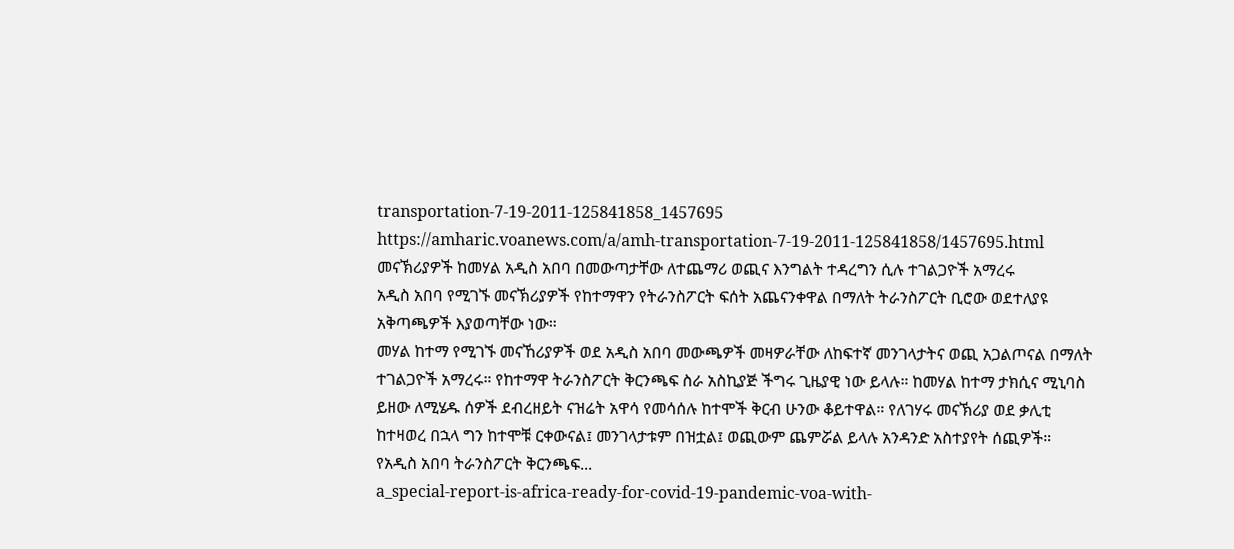transportation-7-19-2011-125841858_1457695
https://amharic.voanews.com/a/amh-transportation-7-19-2011-125841858/1457695.html
መናኽሪያዎች ከመሃል አዲስ አበባ በመውጣታቸው ለተጨማሪ ወጪና እንግልት ተዳረግን ሲሉ ተገልጋዮች አማረሩ
አዲስ አበባ የሚገኙ መናኽሪያዎች የከተማዋን የትራንስፖርት ፍሰት አጨናንቀዋል በማለት ትራንስፖርት ቢሮው ወደተለያዩ አቅጣጫዎች እያወጣቸው ነው።
መሃል ከተማ የሚገኙ መናኸሪያዎች ወደ አዲስ አበባ መውጫዎች መዛዎራቸው ለከፍተኛ መንገላታትና ወጪ አጋልጦናል በማለት ተገልጋዮች አማረሩ። የከተማዋ ትራንስፖርት ቅርንጫፍ ስራ አስኪያጅ ችግሩ ጊዜያዊ ነው ይላሉ። ከመሃል ከተማ ታክሲና ሚኒባስ ይዘው ለሚሄዱ ሰዎች ደብረዘይት ናዝሬት አዋሳ የመሳሰሉ ከተሞች ቅርብ ሁንው ቆይተዋል። የለገሃሩ መናኽሪያ ወደ ቃሊቲ ከተዛወረ በኋላ ግን ከተሞቹ ርቀውናል፤ መንገላታቱም በዝቷል፤ ወጪውም ጨምሯል ይላሉ አንዳንድ አስተያየት ሰጪዎች። የአዲስ አበባ ትራንስፖርት ቅርንጫፍ...
a_special-report-is-africa-ready-for-covid-19-pandemic-voa-with-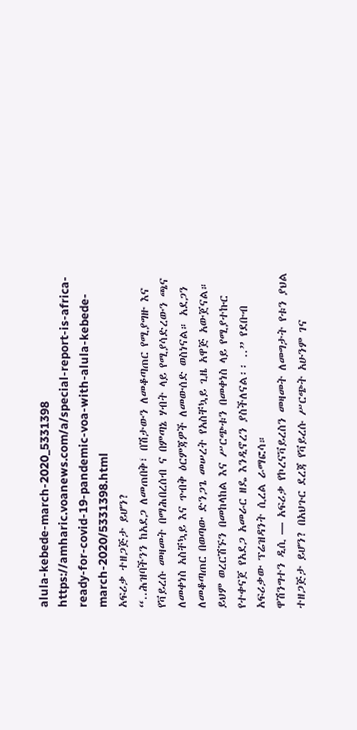alula-kebede-march-2020_5331398
https://amharic.voanews.com/a/special-report-is-africa-ready-for-covid-19-pandemic-voa-with-alula-kebede-march-2020/5331398.html
አፍሪቃ ተዘጋጅታ ይሆን?
“..ሕዝባችንን ከአደጋ ለመጠበቅ፣ በሽታውን ለመቆጣጠር የሚያግዙ እና የቫይረሱ መዛመት በማሕበረሰብ ና በምጣኔ ሃብት ላይ የሚያሳድረውን ጫና ለመቀነስ አስቸኳይ እና ጥብቅ ዕርምጃዎች ለመውሰድ ወስነናል። አደጋን ለመቆጣጠር በወጣው ድንጋጌ መሠረት የአስቸኳይ ጊዜ አዋጅ አውጀናል። ይህም ወረርሽኙን በመከላከል እና ሥርጭቱን በመቀነስ ላይ የሚያተኩር የተቀናጀ የአደጋ አመራር ዘዴ እንዲኖረን ያስችለናል፡፡ ..” የደቡብ አፍሪቃው ፕሬዝዳንት ሲረል ራማፎሳ።
ዋሽንግተን ዲሲ — አፍሪቃ የኮረናቫይረስን መዛመት ለመግታት የቱን ያህል ተዘጋጅታ ይሆን? በአህጉር ደረጃ የቫይረሱ ሥርጭት አሁንም ገና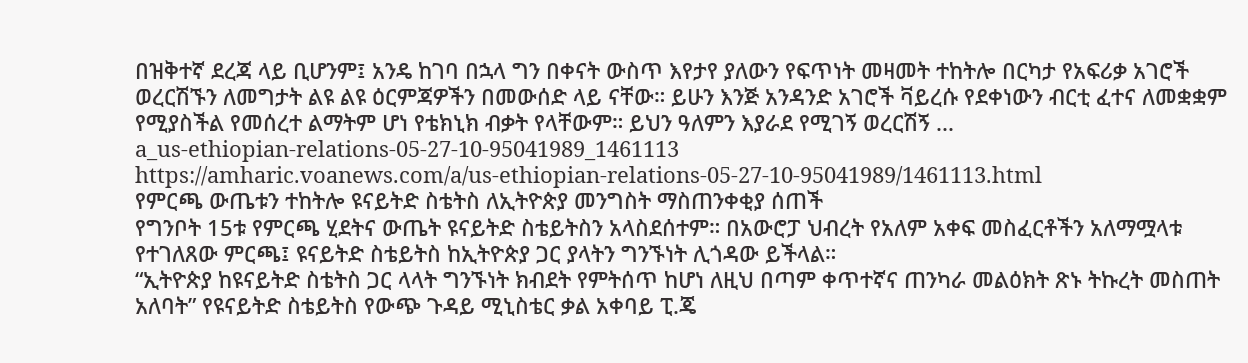በዝቅተኛ ደረጃ ላይ ቢሆንም፤ አንዴ ከገባ በኋላ ግን በቀናት ውስጥ እየታየ ያለውን የፍጥነት መዛመት ተከትሎ በርካታ የአፍሪቃ አገሮች ወረርሽኙን ለመግታት ልዩ ልዩ ዕርምጃዎችን በመውሰድ ላይ ናቸው። ይሁን እንጅ አንዳንድ አገሮች ቫይረሱ የደቀነውን ብርቲ ፈተና ለመቋቋም የሚያስችል የመሰረተ ልማትም ሆነ የቴክኒክ ብቃት የላቸውም። ይህን ዓለምን እያራደ የሚገኝ ወረርሽኝ ...
a_us-ethiopian-relations-05-27-10-95041989_1461113
https://amharic.voanews.com/a/us-ethiopian-relations-05-27-10-95041989/1461113.html
የምርጫ ውጤቱን ተከትሎ ዩናይትድ ስቴትስ ለኢትዮጵያ መንግስት ማስጠንቀቂያ ሰጠች
የግንቦት 15ቱ የምርጫ ሂደትና ውጤት ዩናይትድ ስቴይትስን አላስደሰተም። በአውሮፓ ህብረት የአለም አቀፍ መስፈርቶችን አለማሟላቱ የተገለጸው ምርጫ፤ ዩናይትድ ስቴይትስ ከኢትዮጵያ ጋር ያላትን ግንኙነት ሊጎዳው ይችላል።
“ኢትዮጵያ ከዩናይትድ ስቴትስ ጋር ላላት ግንኙነት ክብደት የምትሰጥ ከሆነ ለዚህ በጣም ቀጥተኛና ጠንካራ መልዕክት ጽኑ ትኩረት መስጠት አለባት” የዩናይትድ ስቴይትስ የውጭ ጉዳይ ሚኒስቴር ቃል አቀባይ ፒ.ጄ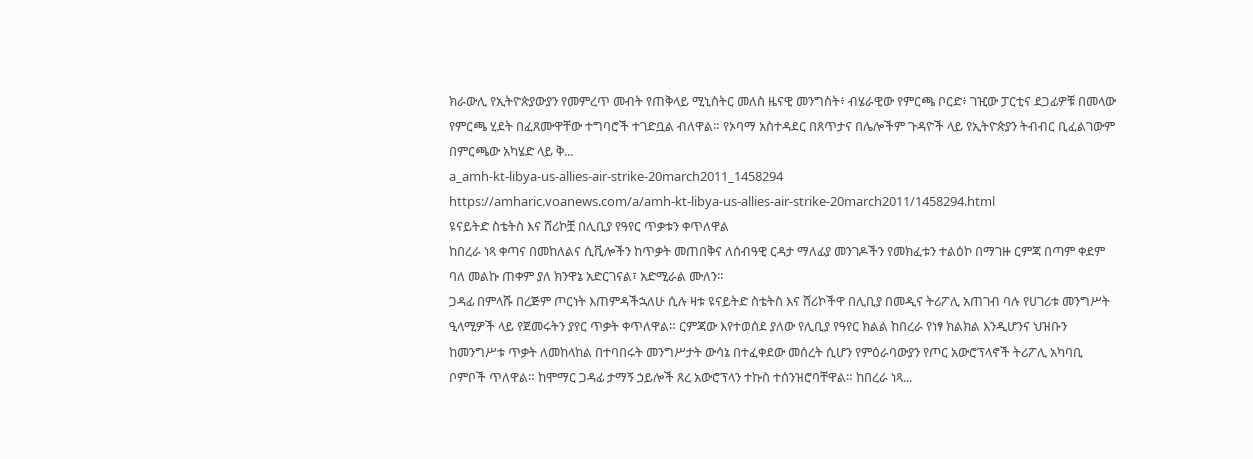ክራውሊ የኢትዮጵያውያን የመምረጥ መብት የጠቅላይ ሚኒስትር መለስ ዜናዊ መንግስት፥ ብሄራዊው የምርጫ ቦርድ፥ ገዢው ፓርቲና ደጋፊዎቹ በመላው የምርጫ ሂደት በፈጸሙዋቸው ተግባሮች ተገድቧል ብለዋል። የኦባማ አስተዳደር በጸጥታና በሌሎችም ጉዳዮች ላይ የኢትዮጵያን ትብብር ቢፈልገውም በምርጫው አካሄድ ላይ ቅ...
a_amh-kt-libya-us-allies-air-strike-20march2011_1458294
https://amharic.voanews.com/a/amh-kt-libya-us-allies-air-strike-20march2011/1458294.html
ዩናይትድ ስቴትስ እና ሸሪኮቿ በሊቢያ የዓየር ጥቃቱን ቀጥለዋል
ከበረራ ነጻ ቀጣና በመከለልና ሲቪሎችን ከጥቃት መጠበቅና ለሰብዓዊ ርዳታ ማለፊያ መንገዶችን የመክፈቱን ተልዕኮ በማገዙ ርምጃ በጣም ቀደም ባለ መልኩ ጠቀም ያለ ክንዋኔ አድርገናል፣ አድሚራል ሙለን።
ጋዳፊ በምላሹ በረጅም ጦርነት እጠምዳችኋለሁ ሲሉ ዛቱ ዩናይትድ ስቴትስ እና ሸሪኮችዋ በሊቢያ በመዲና ትሪፖሊ አጠገብ ባሉ የሀገሪቱ መንግሥት ዒላሚዎች ላይ የጀመሩትን ያየር ጥቃት ቀጥለዋል። ርምጃው እየተወሰደ ያለው የሊቢያ የዓየር ክልል ከበረራ የነፃ ክልክል እንዲሆንና ህዝቡን ከመንግሥቱ ጥቃት ለመከላከል በተባበሩት መንግሥታት ውሳኔ በተፈቀደው መሰረት ሲሆን የምዕራባውያን የጦር አውሮፕላኖች ትሪፖሊ አካባቢ ቦምቦች ጥለዋል። ከሞማር ጋዳፊ ታማኝ ኃይሎች ጸረ አውሮፕላን ተኩስ ተሰንዝሮባቸዋል። ከበረራ ነጻ...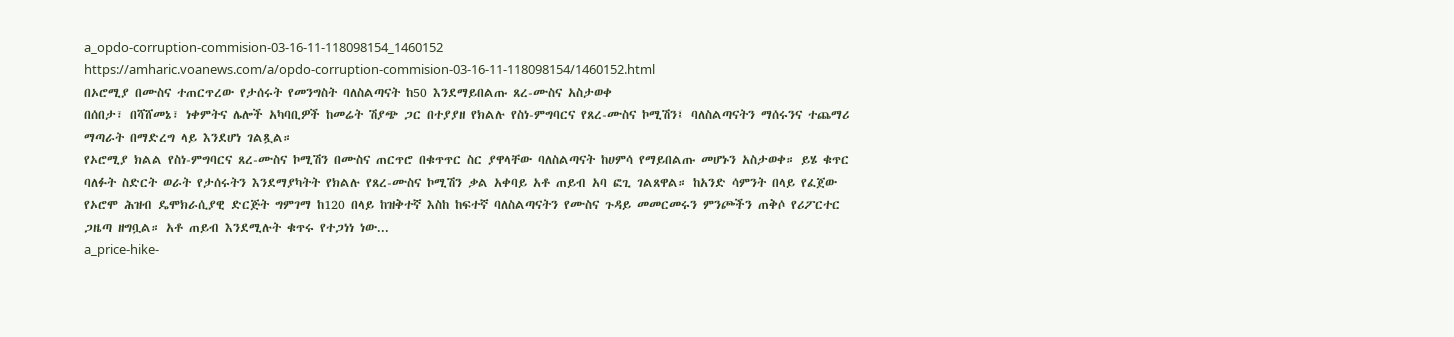a_opdo-corruption-commision-03-16-11-118098154_1460152
https://amharic.voanews.com/a/opdo-corruption-commision-03-16-11-118098154/1460152.html
በኦሮሚያ በሙስና ተጠርጥረው የታሰሩት የመንግስት ባለስልጣናት ከ50 እንደማይበልጡ ጸረ-ሙስና አስታወቀ
በሰበታ፣ በሻሸመኔ፣ ነቀምትና ሌሎች አካባቢዎች ከመሬት ሽያጭ ጋር በተያያዘ የክልሉ የስነ-ምግባርና የጸረ-ሙስና ኮሚሽን፤ ባለስልጣናትን ማሰሩንና ተጨማሪ ማጣራት በማድረግ ላይ እንደሆነ ገልጿል።
የኦሮሚያ ክልል የስነ-ምግባርና ጸረ-ሙስና ኮሚሽን በሙስና ጠርጥሮ በቁጥጥር ስር ያዋላቸው ባለስልጣናት ከሀምሳ የማይበልጡ መሆኑን አስታወቀ። ይሄ ቁጥር ባለፉት ስድርት ወራት የታሰሩትን እንደማያካትት የክልሉ የጸረ-ሙስና ኮሚሽን ቃል አቀባይ አቶ ጠይብ አባ ፎጊ ገልጸዋል። ከአንድ ሳምንት በላይ የፈጀው የኦሮሞ ሕዝብ ዴሞክራሲያዊ ድርጅት ግምገማ ከ120 በላይ ከዝቅተኛ እስከ ከፍተኛ ባለስልጣናትን የሙስና ጉዳይ መመርመሩን ምንጮችን ጠቅሶ የሪፖርተር ጋዜጣ ዘግቧል። አቶ ጠይብ እንደሚሉት ቁጥሩ የተጋነነ ነው...
a_price-hike-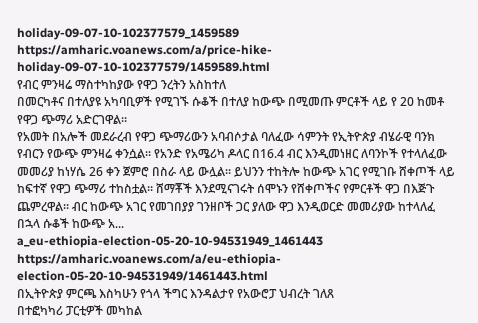holiday-09-07-10-102377579_1459589
https://amharic.voanews.com/a/price-hike-holiday-09-07-10-102377579/1459589.html
የብር ምንዛሬ ማስተካከያው የዋጋ ንረትን አስከተለ
በመርካቶና በተለያዩ አካባቢዎች የሚገኙ ሱቆች በተለያ ከውጭ በሚመጡ ምርቶች ላይ የ 20 ከመቶ የዋጋ ጭማሪ አድርገዋል።
የአመት በአሎች መደራረብ የዋጋ ጭማሪውን አባብሶታል ባለፈው ሳምንት የኢትዮጵያ ብሄራዊ ባንክ የብርን የውጭ ምንዛሬ ቀንሷል። የአንድ የአሜሪካ ዶላር በ16.4 ብር እንዲመነዘር ለባንኮች የተላለፈው መመሪያ ከነሃሴ 26 ቀን ጀምሮ በስራ ላይ ውሏል። ይህንን ተከትሎ ከውጭ አገር የሚገቡ ሸቀጦች ላይ ከፍተኛ የዋጋ ጭማሪ ተከስቷል። ሸማቾች እንደሚናገሩት ሰሞኑን የሸቀጦችና የምርቶች ዋጋ በእጅጉ ጨምረዋል። ብር ከውጭ አገር የመገበያያ ገንዘቦች ጋር ያለው ዋጋ እንዲወርድ መመሪያው ከተላለፈ በኋላ ሱቆች ከውጭ አ...
a_eu-ethiopia-election-05-20-10-94531949_1461443
https://amharic.voanews.com/a/eu-ethiopia-election-05-20-10-94531949/1461443.html
በኢትዮጵያ ምርጫ እስካሁን የጎላ ችግር እንዳልታየ የአውሮፓ ህብረት ገለጸ
በተፎካካሪ ፓርቲዎች መካከል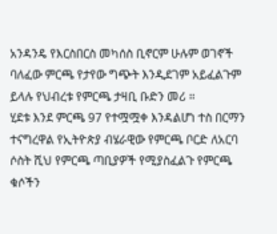አንዳንዴ የእርስበርስ መካሰስ ቢኖርም ሁሉም ወገኖች ባለፈው ምርጫ የታየው ግጭት እንዲደገም አይፈልጉም ይላሉ የህብረቱ የምርጫ ታዛቢ ቡድን መሪ ።
ሂደቱ እንደ ምርጫ 97 የተሟሟቀ እንዳልሆነ ተስ በርማን ተናግረዋል የኢትዮጵያ ብሄራዊው የምርጫ ቦርድ ለአርባ ሶስት ሺህ የምርጫ ጣቢያዎች የሚያስፈልጉ የምርጫ ቁሶችን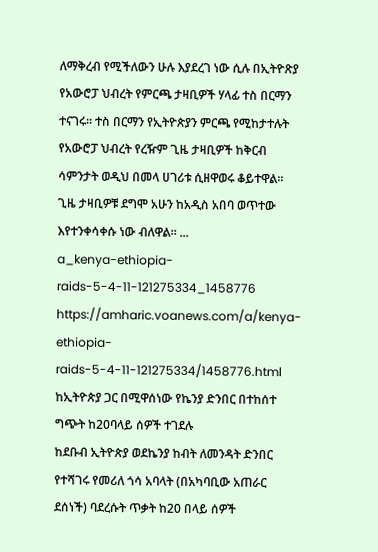ለማቅረብ የሚችለውን ሁሉ እያደረገ ነው ሲሉ በኢትዮጽያ የአውሮፓ ህብረት የምርጫ ታዛቢዎች ሃላፊ ተስ በርማን ተናገሩ። ተስ በርማን የኢትዮጵያን ምርጫ የሚከታተሉት የአውሮፓ ህብረት የረዥም ጊዜ ታዛቢዎች ከቅርብ ሳምንታት ወዲህ በመላ ሀገሪቱ ሲዘዋወሩ ቆይተዋል። ጊዜ ታዛቢዎቹ ደግሞ አሁን ከአዲስ አበባ ወጥተው እየተንቀሳቀሱ ነው ብለዋል። ...
a_kenya-ethiopia-raids-5-4-11-121275334_1458776
https://amharic.voanews.com/a/kenya-ethiopia-raids-5-4-11-121275334/1458776.html
ከኢትዮጵያ ጋር በሚዋሰነው የኬንያ ድንበር በተከሰተ ግጭት ከ20ባላይ ሰዎች ተገደሉ
ከደቡብ ኢትዮጵያ ወደኬንያ ከብት ለመንዳት ድንበር የተሻገሩ የመሪለ ጎሳ አባላት (በአካባቢው አጠራር ደሰነች) ባደረሱት ጥቃት ከ20 በላይ ሰዎች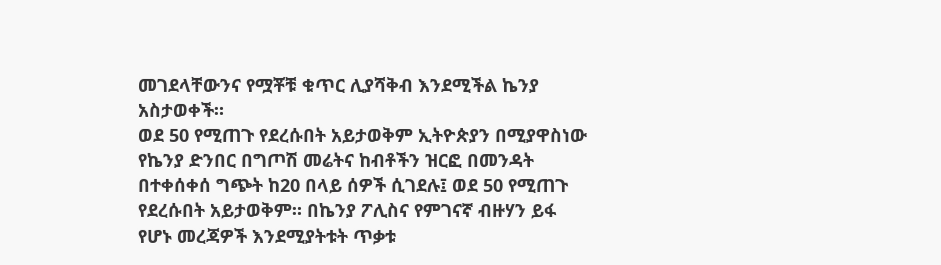መገደላቸውንና የሟቾቹ ቁጥር ሊያሻቅብ እንደሚችል ኬንያ አስታወቀች።
ወደ 50 የሚጠጉ የደረሱበት አይታወቅም ኢትዮጵያን በሚያዋስነው የኬንያ ድንበር በግጦሽ መሬትና ከብቶችን ዝርፎ በመንዳት በተቀሰቀሰ ግጭት ከ20 በላይ ሰዎች ሲገደሉ፤ ወደ 50 የሚጠጉ የደረሱበት አይታወቅም። በኬንያ ፖሊስና የምገናኛ ብዙሃን ይፋ የሆኑ መረጃዎች እንደሚያትቱት ጥቃቱ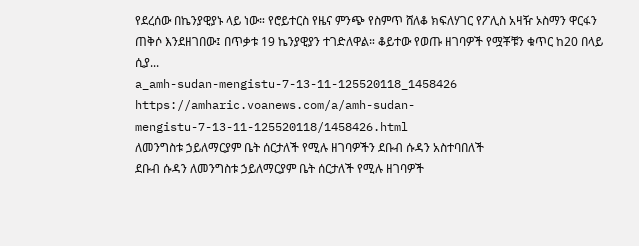የደረሰው በኬንያዊያኑ ላይ ነው። የሮይተርስ የዜና ምንጭ የስምጥ ሸለቆ ክፍለሃገር የፖሊስ አዛዥ ኦስማን ዋርፋን ጠቅሶ እንደዘገበው፤ በጥቃቱ 19 ኬንያዊያን ተገድለዋል። ቆይተው የወጡ ዘገባዎች የሟቾቹን ቁጥር ከ20 በላይ ሲያ...
a_amh-sudan-mengistu-7-13-11-125520118_1458426
https://amharic.voanews.com/a/amh-sudan-mengistu-7-13-11-125520118/1458426.html
ለመንግስቱ ኃይለማርያም ቤት ሰርታለች የሚሉ ዘገባዎችን ደቡብ ሱዳን አስተባበለች
ደቡብ ሱዳን ለመንግስቱ ኃይለማርያም ቤት ሰርታለች የሚሉ ዘገባዎች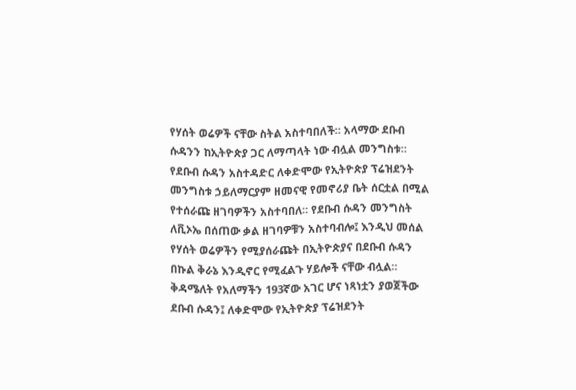የሃሰት ወሬዎች ናቸው ስትል አስተባበለች። አላማው ደቡብ ሱዳንን ከኢትዮጵያ ጋር ለማጣላት ነው ብሏል መንግስቱ።
የደቡብ ሱዳን አስተዳድር ለቀድሞው የኢትዮጵያ ፕሬዝደንት መንግስቱ ኃይለማርያም ዘመናዊ የመኖሪያ ቤት ሰርቷል በሚል የተሰራጩ ዘገባዎችን አስተባበለ። የደቡብ ሱዳን መንግስት ለቪኦኤ በሰጠው ቃል ዘገባዎቹን አስተባብሎ፤ እንዲህ መሰል የሃሰት ወሬዎችን የሚያሰራጩት በኢትዮጵያና በደቡብ ሱዳን በኩል ቅራኔ እንዲኖር የሚፈልጉ ሃይሎች ናቸው ብሏል። ቅዳሜለት የአለማችን 193ኛው አገር ሆና ነጻነቷን ያወጀችው ደቡብ ሱዳን፤ ለቀድሞው የኢትዮጵያ ፕሬዝደንት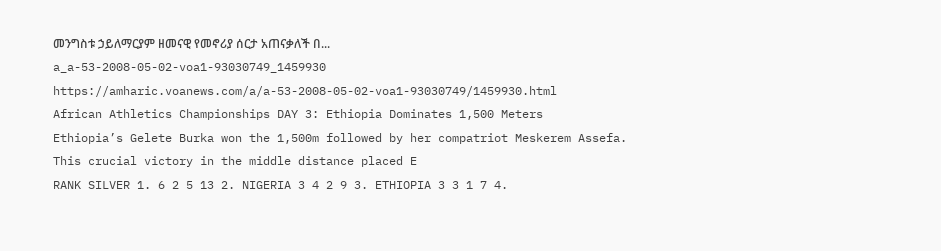መንግስቱ ኃይለማርያም ዘመናዊ የመኖሪያ ሰርታ አጠናቃለች በ...
a_a-53-2008-05-02-voa1-93030749_1459930
https://amharic.voanews.com/a/a-53-2008-05-02-voa1-93030749/1459930.html
African Athletics Championships DAY 3: Ethiopia Dominates 1,500 Meters
Ethiopia’s Gelete Burka won the 1,500m followed by her compatriot Meskerem Assefa. This crucial victory in the middle distance placed E
RANK SILVER 1. 6 2 5 13 2. NIGERIA 3 4 2 9 3. ETHIOPIA 3 3 1 7 4.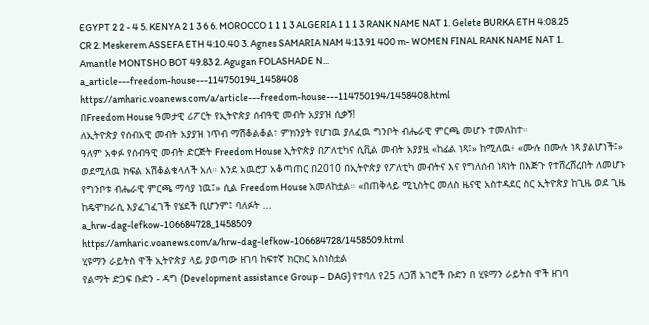EGYPT 2 2 - 4 5. KENYA 2 1 3 6 6. MOROCCO 1 1 1 3 ALGERIA 1 1 1 3 RANK NAME NAT 1. Gelete BURKA ETH 4:08.25 CR 2. Meskerem ASSEFA ETH 4:10.40 3. Agnes SAMARIA NAM 4:13.91 400 m- WOMEN FINAL RANK NAME NAT 1. Amantle MONTSHO BOT 49.83 2. Agugan FOLASHADE N...
a_article---freedom-house---114750194_1458408
https://amharic.voanews.com/a/article---freedom-house---114750194/1458408.html
በFreedom House ዓመታዊ ሪፖርት የኢትዮጵያ ሰብዓዊ መብት አያያዝ ሲቃኝ!
ለኢትዮጵያ የሰብአዊ መብት አያያዝ ነጥብ ማሽቆልቆል፣ ምክንያት የሆነዉ ያለፈዉ ግንቦት ብሔራዊ ምርጫ መሆኑ ተመለከተ።
ዓለም አቀፉ የሰብዓዊ መብት ድርጅት Freedom House ኢትዮጵያ በፖለቲካና ሲቪል መብት አያያዟ «ከፊል ነጻ፤» ከሚለዉ፥ «ሙሉ በሙሉ ነጻ ያልሆነች፤» ወደሚለዉ ክፍል አሽቆልቁላለች አለ። እንደ አዉሮፓ አቆጣጠር በ2010 በኢትዮጵያ የፖለቲካ መብትና እና የግለሰብ ነጻነት በእጅጉ የተሸረሸረበት ለመሆኑ የግንቦቱ ብሔራዊ ምርጫ ማሳያ ነዉ፤» ሲል Freedom House አመለከቷል። «በጠቅላይ ሚኒስትር መለስ ዜናዊ አስተዳደር ስር ኢትዮጵያ ከጊዜ ወደ ጊዜ ከዴሞክራሲ እያፈገፈገች የሄደች ቢሆንም፤ ባለፉት ...
a_hrw-dag-lefkow-106684728_1458509
https://amharic.voanews.com/a/hrw-dag-lefkow-106684728/1458509.html
ሂዩማን ራይትስ ዋች ኢትዮጵያ ላይ ያወጣው ዘገባ ከፍተኛ ክርክር አስነስቷል
የልማት ድጋፍ ቡድን - ዳግ (Development assistance Group – DAG) የተባለ የ25 ለጋሽ አገሮች ቡድን በ ሂዩማን ራይትስ ዋች ዘገባ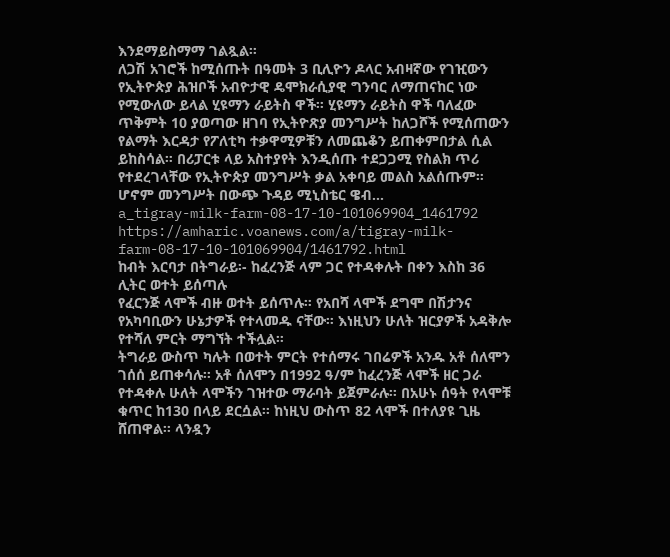እንደማይስማማ ገልጿል።
ለጋሽ አገሮች ከሚሰጡት በዓመት 3 ቢሊዮን ዶላር አብዛኛው የገዢውን የኢትዮጵያ ሕዝቦች አብዮታዊ ዴሞክራሲያዊ ግንባር ለማጠናከር ነው የሚውለው ይላል ሂዩማን ራይትስ ዋች። ሂዩማን ራይትስ ዋች ባለፈው ጥቅምት 10 ያወጣው ዘገባ የኢትዮጽያ መንግሥት ከለጋሾች የሚሰጠውን የልማት እርዳታ የፖለቲካ ተቃዋሚዎቹን ለመጨቆን ይጠቀምበታል ሲል ይከስሳል። በሪፓርቱ ላይ አስተያየት እንዲሰጡ ተደጋጋሚ የስልክ ጥሪ የተደረገላቸው የኢትዮጵያ መንግሥት ቃል አቀባይ መልስ አልሰጡም። ሆኖም መንግሥት በውጭ ጉዳይ ሚኒስቴር ዌብ...
a_tigray-milk-farm-08-17-10-101069904_1461792
https://amharic.voanews.com/a/tigray-milk-farm-08-17-10-101069904/1461792.html
ከብት እርባታ በትግራይ፡- ከፈረንጅ ላም ጋር የተዳቀሉት በቀን እስከ 36 ሊትር ወተት ይሰጣሉ
የፈርንጅ ላሞች ብዙ ወተት ይሰጥሉ። የአበሻ ላሞች ደግሞ በሽታንና የአካባቢውን ሁኔታዎች የተላመዱ ናቸው። እነዚህን ሁለት ዝርያዎች አዳቅሎ የተሻለ ምርት ማግኘት ተችሏል።
ትግራይ ውስጥ ካሉት በወተት ምርት የተሰማሩ ገበሬዎች አንዱ አቶ ሰለሞን ገሰሰ ይጠቀሳሉ፡፡ አቶ ሰለሞን በ1992 ዓ/ም ከፈረንጅ ላሞች ዘር ጋራ የተዳቀሉ ሁለት ላሞችን ገዝተው ማራባት ይጀምራሉ፡፡ በአሁኑ ሰዓት የላሞቹ ቁጥር ከ130 በላይ ደርሷል፡፡ ከነዚህ ውስጥ 82 ላሞች በተለያዩ ጊዜ ሸጠዋል፡፡ ላንዷን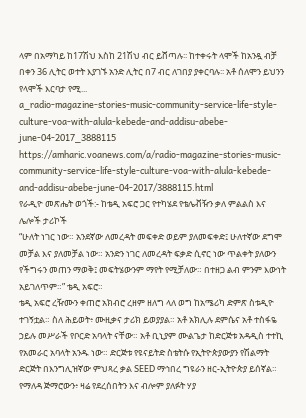ላም በአማካይ ከ17ሽህ እስከ 21ሽህ ብር ይሸጣሉ፡፡ ከተቀሩት ላሞች ከአንዷ ብቻ በቀን 36 ሊትር ወተት እያገኙ አንድ ሊትር በ7 ብር ለገበያ ያቀርባሉ፡፡ አቶ ሰለሞን ይህንን የላሞች እርባታ የሚ...
a_radio-magazine-stories-music-community-service-life-style-culture-voa-with-alula-kebede-and-addisu-abebe-june-04-2017_3888115
https://amharic.voanews.com/a/radio-magazine-stories-music-community-service-life-style-culture-voa-with-alula-kebede-and-addisu-abebe-june-04-2017/3888115.html
የራዲዮ መጽሔት ወጎች:- ከቴዲ አፍሮ ጋር የተካሄደ የቴሌቭዥን ቃለ ምልልስ እና ሌሎች ታሪኮች
“ሁለት ነገር ነው። አንደኛው ለመረዳት መፍቀድ ወይም ያለመፍቀድ፤ ሁለተኛው ደግሞ መቻል እና ያለመቻል ነው። አንድን ነገር ለመረዳት ፍቃድ ሲኖር ነው ጥልቀት ያለውን የችግሩን መጠን ማወቅ፤ መፍትሄውንም ማየት የሚቻለው። በተዘጋ ልብ ምንም እውነት አይገለጥም።” ቴዲ አፍሮ።
ቴዲ አፍሮ ረዥሙን ቀጠሮ አክብሮ ረዘም ዘለግ ላለ ወግ ከአሜሪካ ድምጽ ስቱዲዮ ተገኝቷል። ስለ ሕይወት፥ ሙዚቃና ታሪክ ይወያያል። አቶ አክሊሉ ደምሴና አቶ ተስፋዬ ኃይሉ መሥራች የቦርድ አባላት ናቸው። አቶ ቢኒያም ሙልጌታ ከድርጅቱ አዳዲስ ተተኪ የአመራር አባላት አንዱ ነው። ድርጅቱ የዩናይትድ ስቴትሱ የኢትዮጵያውያን የሽልማት ድርጅት በእንግሊዝኛው ምህጻረ ቃል SEED ማኅበረ ግዩራን ዘር-ኢትዮጵያ ይሰኛል። የማለዳ ጅማሮውን፥ ዛሬ የደረሰበትን እና ብሎም ያለፉት ሃያ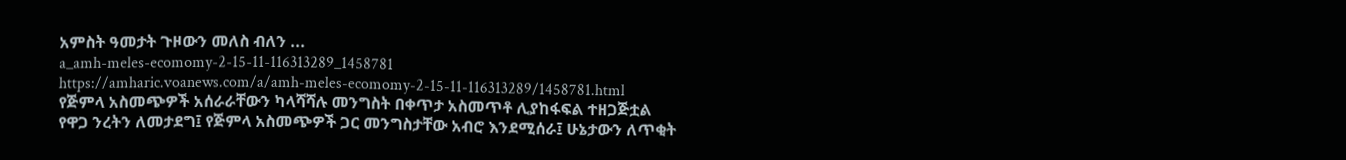አምስት ዓመታት ጉዞውን መለስ ብለን ...
a_amh-meles-ecomomy-2-15-11-116313289_1458781
https://amharic.voanews.com/a/amh-meles-ecomomy-2-15-11-116313289/1458781.html
የጅምላ አስመጭዎች አሰራራቸውን ካላሻሻሉ መንግስት በቀጥታ አስመጥቶ ሊያከፋፍል ተዘጋጅቷል
የዋጋ ንረትን ለመታደግ፤ የጅምላ አስመጭዎች ጋር መንግስታቸው አብሮ እንደሚሰራ፤ ሁኔታውን ለጥቂት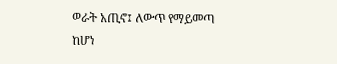ወራት አጢኖ፤ ለውጥ የማይመጣ ከሆነ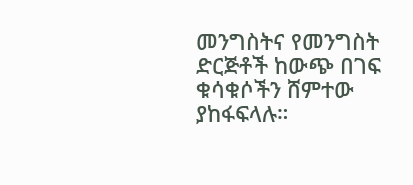መንግስትና የመንግስት ድርጅቶች ከውጭ በገፍ ቁሳቁሶችን ሸምተው ያከፋፍላሉ።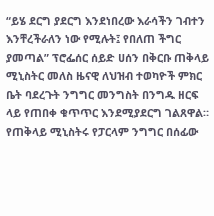“ይሄ ደርግ ያደርግ እንደነበረው እራሳችን ገብተን እንቸረችራለን ነው የሚሉት፤ የበለጠ ችግር ያመጣል” ፕሮፌሰር ሰይድ ሀሰን በቅርቡ ጠቅላይ ሚኒስትር መለስ ዜናዊ ለህዝብ ተወካዮች ምክር ቤት ባደረጉት ንግግር መንግስት በንግዱ ዘርፍ ላይ የጠበቀ ቁጥጥር እንደሚያደርግ ገልጸዋል። የጠቅላይ ሚኒስትሩ የፓርላም ንግግር በሰፊው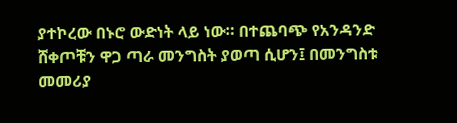ያተኮረው በኑሮ ውድነት ላይ ነው። በተጨባጭ የአንዳንድ ሸቀጦቹን ዋጋ ጣራ መንግስት ያወጣ ሲሆን፤ በመንግስቱ መመሪያ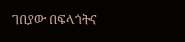ገበያው በፍላጎትና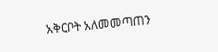አቅርቦት አለመመጣጠን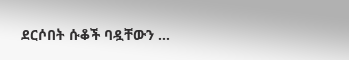ደርሶበት ሱቆች ባዷቸውን ...